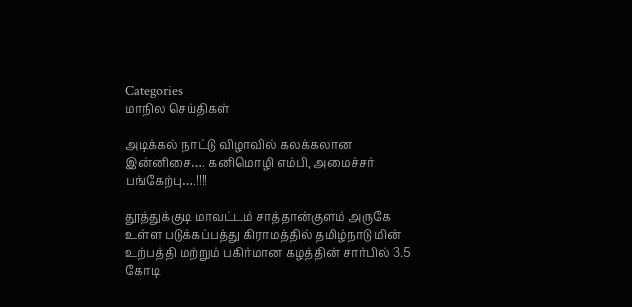Categories
மாநில செய்திகள்

அடிக்கல் நாட்டு விழாவில் கலக்கலான இன்னிசை…. கனிமொழி எம்பி, அமைச்சர் பங்கேற்பு….!!!!

தூத்துக்குடி மாவட்டம் சாத்தான்குளம் அருகே உள்ள படுக்கப்பத்து கிராமத்தில் தமிழ்நாடு மின் உற்பத்தி மற்றும் பகிர்மான‌ கழத்தின் சார்பில் 3.5 கோடி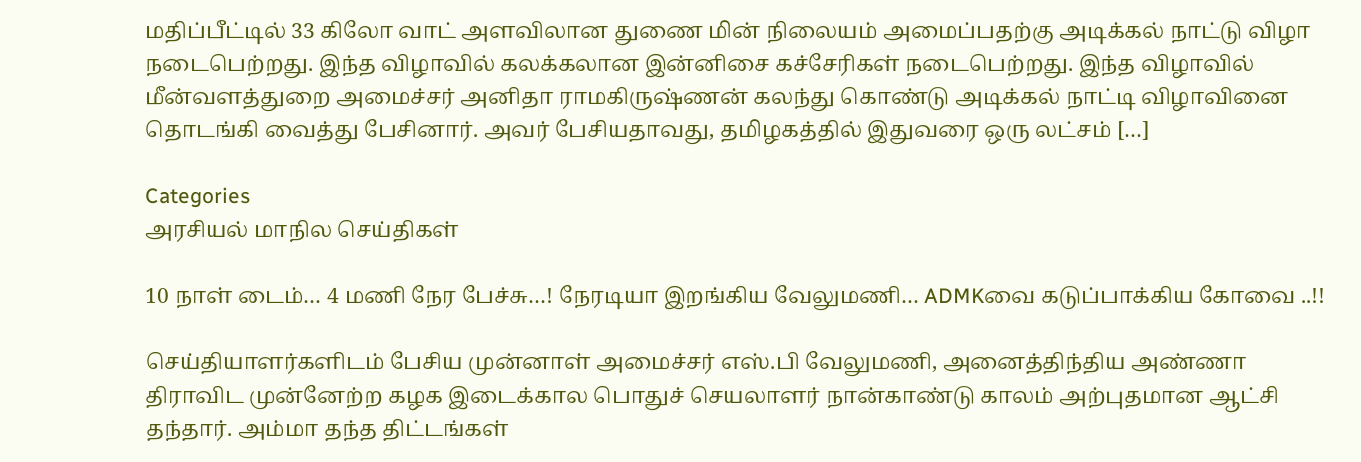மதிப்பீட்டில் 33 கிலோ வாட் அளவிலான துணை மின் நிலையம் அமைப்பதற்கு அடிக்கல் நாட்டு விழா நடைபெற்றது. இந்த விழாவில் கலக்கலான இன்னிசை கச்சேரிகள் நடைபெற்றது. இந்த விழாவில் மீன்வளத்துறை அமைச்சர் அனிதா ராமகிருஷ்ணன் கலந்து கொண்டு அடிக்கல் நாட்டி விழாவினை தொடங்கி வைத்து பேசினார். அவர் பேசியதாவது, தமிழகத்தில் இதுவரை ஒரு லட்சம் […]

Categories
அரசியல் மாநில செய்திகள்

10 நாள் டைம்… 4 மணி நேர பேச்சு…! நேரடியா இறங்கிய வேலுமணி… ADMKவை கடுப்பாக்கிய கோவை ..!!

செய்தியாளர்களிடம் பேசிய முன்னாள் அமைச்சர் எஸ்.பி வேலுமணி, அனைத்திந்திய அண்ணா திராவிட முன்னேற்ற கழக இடைக்கால பொதுச் செயலாளர் நான்காண்டு காலம் அற்புதமான ஆட்சி தந்தார். அம்மா தந்த திட்டங்கள்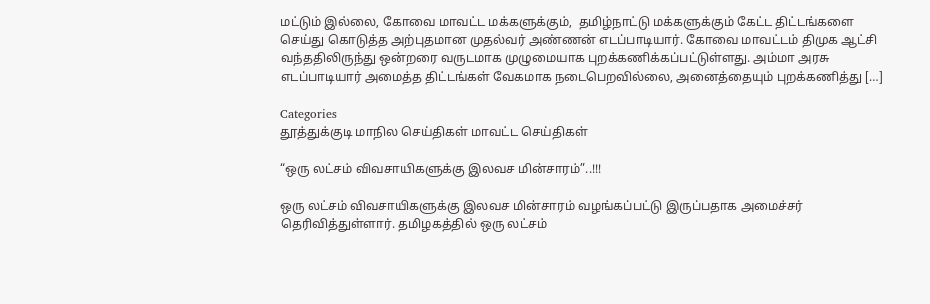மட்டும் இல்லை, கோவை மாவட்ட மக்களுக்கும்,  தமிழ்நாட்டு மக்களுக்கும் கேட்ட திட்டங்களை செய்து கொடுத்த அற்புதமான முதல்வர் அண்ணன் எடப்பாடியார். கோவை மாவட்டம் திமுக ஆட்சி வந்ததிலிருந்து ஒன்றரை வருடமாக முழுமையாக புறக்கணிக்கப்பட்டுள்ளது. அம்மா அரசு எடப்பாடியார் அமைத்த திட்டங்கள் வேகமாக நடைபெறவில்லை, அனைத்தையும் புறக்கணித்து […]

Categories
தூத்துக்குடி மாநில செய்திகள் மாவட்ட செய்திகள்

“ஒரு லட்சம் விவசாயிகளுக்கு இலவச மின்சாரம்”..!!!

ஒரு லட்சம் விவசாயிகளுக்கு இலவச மின்சாரம் வழங்கப்பட்டு இருப்பதாக அமைச்சர் தெரிவித்துள்ளார். தமிழகத்தில் ஒரு லட்சம்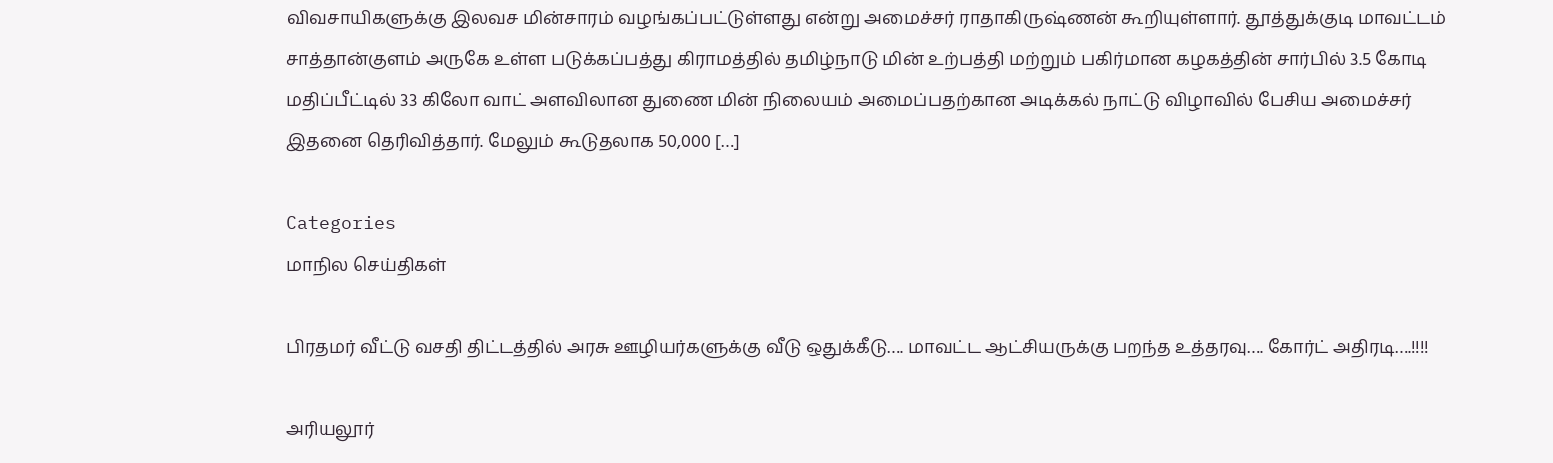விவசாயிகளுக்கு இலவச மின்சாரம் வழங்கப்பட்டுள்ளது என்று அமைச்சர் ராதாகிருஷ்ணன் கூறியுள்ளார். தூத்துக்குடி மாவட்டம் சாத்தான்குளம் அருகே உள்ள படுக்கப்பத்து கிராமத்தில் தமிழ்நாடு மின் உற்பத்தி மற்றும் பகிர்மான கழகத்தின் சார்பில் 3.5 கோடி மதிப்பீட்டில் 33 கிலோ வாட் அளவிலான துணை மின் நிலையம் அமைப்பதற்கான அடிக்கல் நாட்டு விழாவில் பேசிய அமைச்சர் இதனை தெரிவித்தார். மேலும் கூடுதலாக 50,000 […]

Categories
மாநில செய்திகள்

பிரதமர் வீட்டு வசதி திட்டத்தில் அரசு ஊழியர்களுக்கு வீடு ஒதுக்கீடு…. மாவட்ட ஆட்சியருக்கு பறந்த உத்தரவு…. கோர்ட் அதிரடி….!!!!

அரியலூர்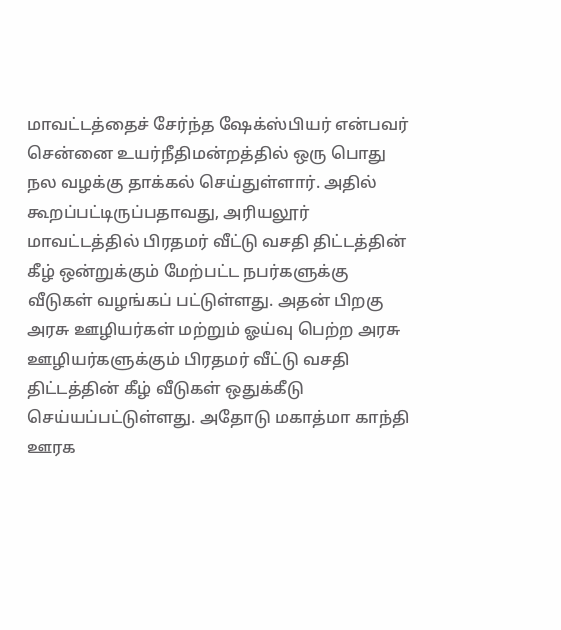மாவட்டத்தைச் சேர்ந்த ஷேக்ஸ்பியர் என்பவர் சென்னை உயர்நீதிமன்றத்தில் ஒரு பொது நல வழக்கு தாக்கல் செய்துள்ளார். அதில் கூறப்பட்டிருப்பதாவது, அரியலூர் மாவட்டத்தில் பிரதமர் வீட்டு வசதி திட்டத்தின் கீழ் ஒன்றுக்கும் மேற்பட்ட நபர்களுக்கு வீடுகள் வழங்கப் பட்டுள்ளது. அதன் பிறகு அரசு ஊழியர்கள் மற்றும் ஓய்வு பெற்ற அரசு ஊழியர்களுக்கும் பிரதமர் வீட்டு வசதி திட்டத்தின் கீழ் வீடுகள் ஒதுக்கீடு செய்யப்பட்டுள்ளது. அதோடு மகாத்மா காந்தி ஊரக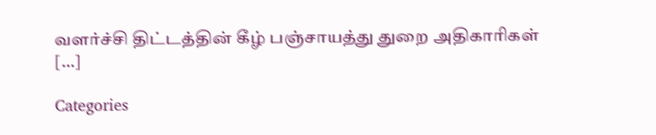வளர்ச்சி திட்டத்தின் கீழ் பஞ்சாயத்து துறை அதிகாரிகள் […]

Categories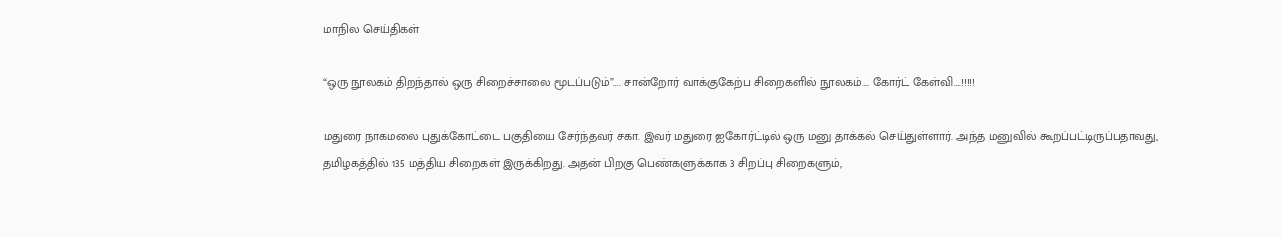மாநில செய்திகள்

“ஒரு நூலகம் திறந்தால் ஒரு சிறைச்சாலை மூடப்படும்”…. சான்றோர் வாக்குகேற்ப சிறைகளில் நூலகம்…. கோர்ட் கேள்வி….!!!!!

மதுரை நாகமலை புதுக்கோட்டை பகுதியை சேர்ந்தவர் சகா. இவர் மதுரை ஐகோர்ட்டில் ஒரு மனு தாக்கல் செய்துள்ளார். அந்த மனுவில் கூறப்பட்டிருப்பதாவது, தமிழகத்தில் 135 மத்திய சிறைகள் இருக்கிறது. அதன் பிறகு பெண்களுக்காக 3 சிறப்பு சிறைகளும்,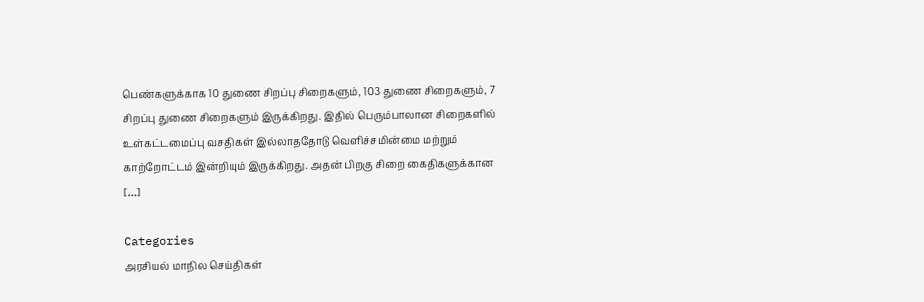பெண்களுக்காக 10 துணை சிறப்பு சிறைகளும், 103 துணை சிறைகளும், 7 சிறப்பு துணை சிறைகளும் இருக்கிறது. இதில் பெரும்பாலான சிறைகளில் உள்கட்டமைப்பு வசதிகள் இல்லாததோடு வெளிச்சமின்மை மற்றும் காற்றோட்டம் இன்றியும் இருக்கிறது. அதன் பிறகு சிறை கைதிகளுக்கான […]

Categories
அரசியல் மாநில செய்திகள்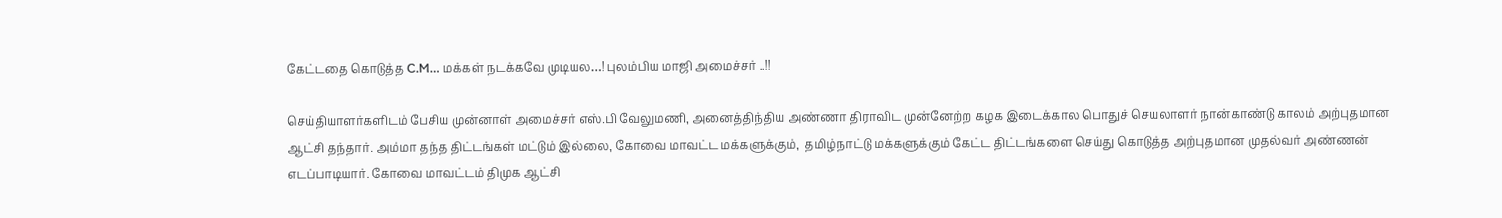கேட்டதை கொடுத்த C.M… மக்கள் நடக்கவே முடியல…! புலம்பிய மாஜி அமைச்சர் ..!!

செய்தியாளர்களிடம் பேசிய முன்னாள் அமைச்சர் எஸ்.பி வேலுமணி, அனைத்திந்திய அண்ணா திராவிட முன்னேற்ற கழக இடைக்கால பொதுச் செயலாளர் நான்காண்டு காலம் அற்புதமான ஆட்சி தந்தார். அம்மா தந்த திட்டங்கள் மட்டும் இல்லை, கோவை மாவட்ட மக்களுக்கும்,  தமிழ்நாட்டு மக்களுக்கும் கேட்ட திட்டங்களை செய்து கொடுத்த அற்புதமான முதல்வர் அண்ணன் எடப்பாடியார். கோவை மாவட்டம் திமுக ஆட்சி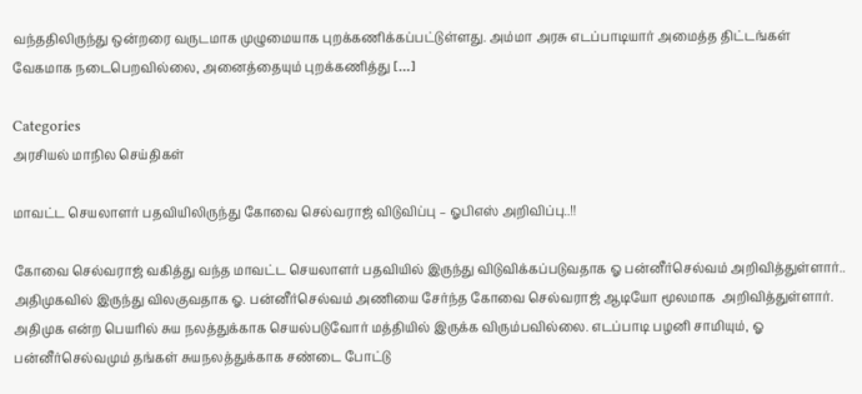வந்ததிலிருந்து ஒன்றரை வருடமாக முழுமையாக புறக்கணிக்கப்பட்டுள்ளது. அம்மா அரசு எடப்பாடியார் அமைத்த திட்டங்கள் வேகமாக நடைபெறவில்லை, அனைத்தையும் புறக்கணித்து […]

Categories
அரசியல் மாநில செய்திகள்

மாவட்ட செயலாளர் பதவியிலிருந்து கோவை செல்வராஜ் விடுவிப்பு – ஓபிஎஸ் அறிவிப்பு..!!

கோவை செல்வராஜ் வகித்து வந்த மாவட்ட செயலாளர் பதவியில் இருந்து விடுவிக்கப்படுவதாக ஓ பன்னீர்செல்வம் அறிவித்துள்ளார்.. அதிமுகவில் இருந்து விலகுவதாக ஓ. பன்னீர்செல்வம் அணியை சேர்ந்த கோவை செல்வராஜ் ஆடியோ மூலமாக  அறிவித்துள்ளார். அதிமுக என்ற பெயரில் சுய நலத்துக்காக செயல்படுவோர் மத்தியில் இருக்க விரும்பவில்லை. எடப்பாடி பழனி சாமியும், ஓ பன்னீர்செல்வமும் தங்கள் சுயநலத்துக்காக சண்டை போட்டு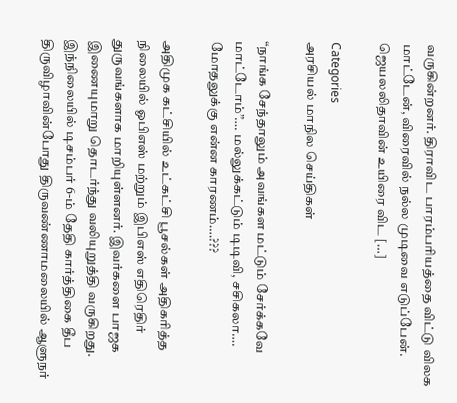வருகின்றனர். திராவிட பாரம்பரியத்தை விட்டு விலக மாட்டேன், விரைவில் நல்ல முடிவை எடுப்பேன். ஜெயலலிதாவின் உயிரை விட […]

Categories
அரசியல் மாநில செய்திகள்

“நாங்க சேந்தாலும் அவங்கள மட்டும் சேர்க்கவே மாட்டோம்”…. மல்லுக்கட்டும் டிடிவி, சசிகலா…. மோதலுக்கு என்ன காரணம்….???

அதிமுக கட்சியில் உட்கட்சி பூசல்கள் அதிகரித்த நிலையில் ஓபிஎஸ் மற்றும் இபிஎஸ் எதிரெதிர் துருவங்களாக மாறியுள்ளனர். இவர்களை பாஜக இணையுமாறு தொடர்ந்து வலியுறுத்தி வருகிறது. இந்நிலையில் டிசம்பர் 6-ம் தேதி கார்த்திகை தீப திருவிழாவின்போது திருவண்ணாமலையில் ஆளுநர்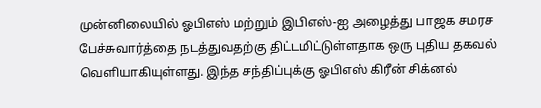முன்னிலையில் ஓபிஎஸ் மற்றும் இபிஎஸ்-ஐ அழைத்து பாஜக சமரச பேச்சுவார்த்தை நடத்துவதற்கு திட்டமிட்டுள்ளதாக ஒரு புதிய தகவல் வெளியாகியுள்ளது. இந்த சந்திப்புக்கு ஓபிஎஸ் கிரீன் சிக்னல்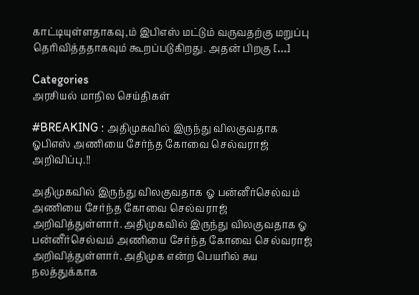காட்டியுள்ளதாகவு,ம் இபிஎஸ் மட்டும் வருவதற்கு மறுப்பு தெரிவித்ததாகவும் கூறப்படுகிறது. அதன் பிறகு […]

Categories
அரசியல் மாநில செய்திகள்

#BREAKING : அதிமுகவில் இருந்து விலகுவதாக ஓபிஎஸ் அணியை சேர்ந்த கோவை செல்வராஜ் அறிவிப்பு.!!

அதிமுகவில் இருந்து விலகுவதாக ஓ பன்னீர்செல்வம் அணியை சேர்ந்த கோவை செல்வராஜ் அறிவித்துள்ளார். அதிமுகவில் இருந்து விலகுவதாக ஓ பன்னீர்செல்வம் அணியை சேர்ந்த கோவை செல்வராஜ் அறிவித்துள்ளார். அதிமுக என்ற பெயரில் சுய நலத்துக்காக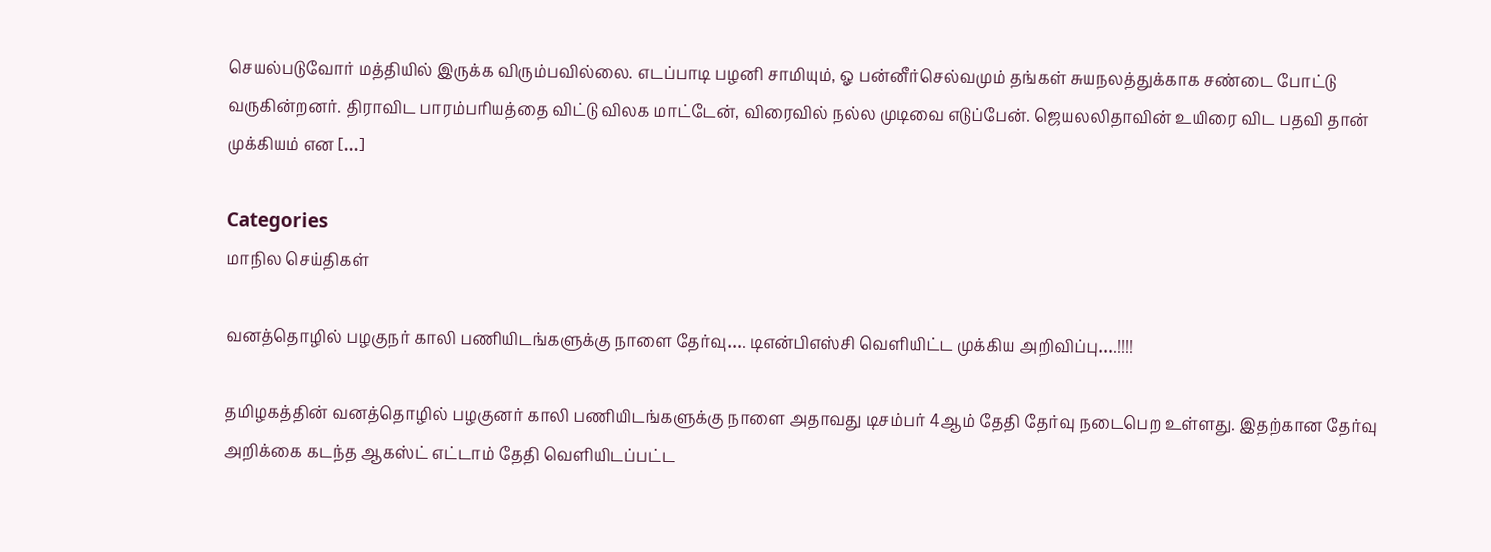செயல்படுவோர் மத்தியில் இருக்க விரும்பவில்லை. எடப்பாடி பழனி சாமியும், ஓ பன்னீர்செல்வமும் தங்கள் சுயநலத்துக்காக சண்டை போட்டு வருகின்றனர். திராவிட பாரம்பரியத்தை விட்டு விலக மாட்டேன், விரைவில் நல்ல முடிவை எடுப்பேன். ஜெயலலிதாவின் உயிரை விட பதவி தான் முக்கியம் என […]

Categories
மாநில செய்திகள்

வனத்தொழில் பழகுநர் காலி பணியிடங்களுக்கு நாளை தேர்வு…. டிஎன்பிஎஸ்சி வெளியிட்ட முக்கிய அறிவிப்பு….!!!!

தமிழகத்தின் வனத்தொழில் பழகுனர் காலி பணியிடங்களுக்கு நாளை அதாவது டிசம்பர் 4ஆம் தேதி தேர்வு நடைபெற உள்ளது. இதற்கான தேர்வு அறிக்கை கடந்த ஆகஸ்ட் எட்டாம் தேதி வெளியிடப்பட்ட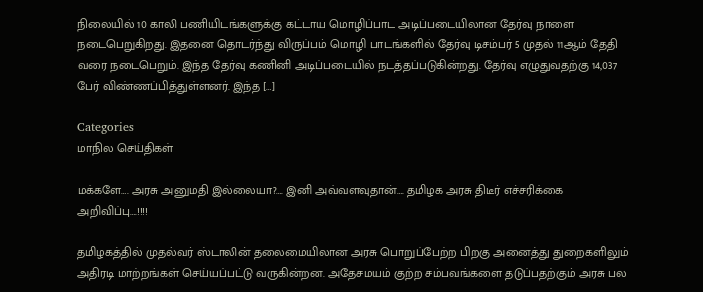நிலையில் 10 காலி பணியிடங்களுக்கு கட்டாய மொழிப்பாட அடிப்படையிலான தேர்வு நாளை நடைபெறுகிறது. இதனை தொடர்ந்து விருப்பம் மொழி பாடங்களில் தேர்வு டிசம்பர் 5 முதல் 11ஆம் தேதி வரை நடைபெறும். இந்த தேர்வு கணினி அடிப்படையில் நடத்தப்படுகின்றது. தேர்வு எழுதுவதற்கு 14,037 பேர் விண்ணப்பித்துள்ளனர். இந்த […]

Categories
மாநில செய்திகள்

மக்களே…. அரசு அனுமதி இல்லையா?…. இனி அவ்வளவுதான்…. தமிழக அரசு திடீர் எச்சரிக்கை அறிவிப்பு….!!!!

தமிழகத்தில் முதல்வர் ஸ்டாலின் தலைமையிலான அரசு பொறுப்பேற்ற பிறகு அனைத்து துறைகளிலும் அதிரடி மாற்றங்கள் செய்யப்பட்டு வருகின்றன. அதேசமயம் குற்ற சம்பவங்களை தடுப்பதற்கும் அரசு பல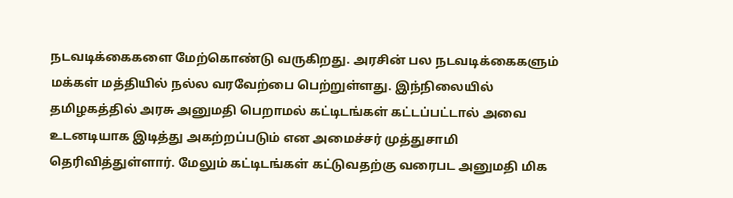நடவடிக்கைகளை மேற்கொண்டு வருகிறது. அரசின் பல நடவடிக்கைகளும் மக்கள் மத்தியில் நல்ல வரவேற்பை பெற்றுள்ளது. இந்நிலையில் தமிழகத்தில் அரசு அனுமதி பெறாமல் கட்டிடங்கள் கட்டப்பட்டால் அவை உடனடியாக இடித்து அகற்றப்படும் என அமைச்சர் முத்துசாமி தெரிவித்துள்ளார். மேலும் கட்டிடங்கள் கட்டுவதற்கு வரைபட அனுமதி மிக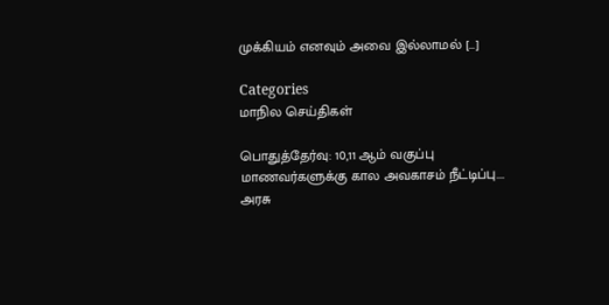முக்கியம் எனவும் அவை இல்லாமல் […]

Categories
மாநில செய்திகள்

பொதுத்தேர்வு: 10,11 ஆம் வகுப்பு மாணவர்களுக்கு கால அவகாசம் நீட்டிப்பு…. அரசு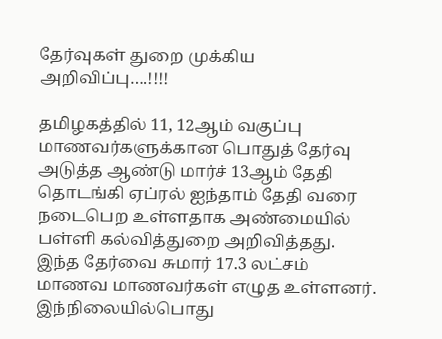தேர்வுகள் துறை முக்கிய அறிவிப்பு….!!!!

தமிழகத்தில் 11, 12ஆம் வகுப்பு மாணவர்களுக்கான பொதுத் தேர்வு அடுத்த ஆண்டு மார்ச் 13ஆம் தேதி தொடங்கி ஏப்ரல் ஐந்தாம் தேதி வரை நடைபெற உள்ளதாக அண்மையில் பள்ளி கல்வித்துறை அறிவித்தது. இந்த தேர்வை சுமார் 17.3 லட்சம் மாணவ மாணவர்கள் எழுத உள்ளனர். இந்நிலையில்பொது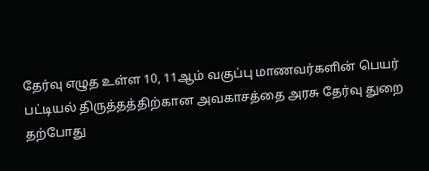தேர்வு எழுத உள்ள 10, 11ஆம் வகுப்பு மாணவர்களின் பெயர் பட்டியல் திருத்தத்திற்கான அவகாசத்தை அரசு தேர்வு துறை தற்போது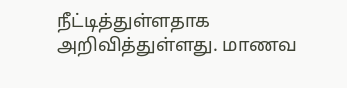நீட்டித்துள்ளதாக அறிவித்துள்ளது. மாணவ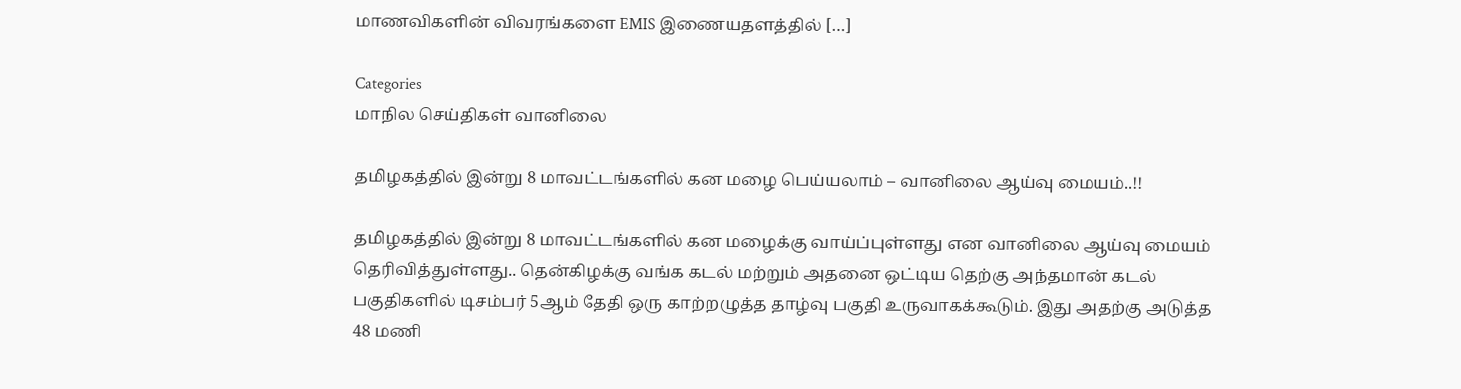மாணவிகளின் விவரங்களை EMIS இணையதளத்தில் […]

Categories
மாநில செய்திகள் வானிலை

தமிழகத்தில் இன்று 8 மாவட்டங்களில் கன மழை பெய்யலாம் – வானிலை ஆய்வு மையம்..!!

தமிழகத்தில் இன்று 8 மாவட்டங்களில் கன மழைக்கு வாய்ப்புள்ளது என வானிலை ஆய்வு மையம் தெரிவித்துள்ளது.. தென்கிழக்கு வங்க கடல் மற்றும் அதனை ஒட்டிய தெற்கு அந்தமான் கடல் பகுதிகளில் டிசம்பர் 5ஆம் தேதி ஒரு காற்றழுத்த தாழ்வு பகுதி உருவாகக்கூடும். இது அதற்கு அடுத்த 48 மணி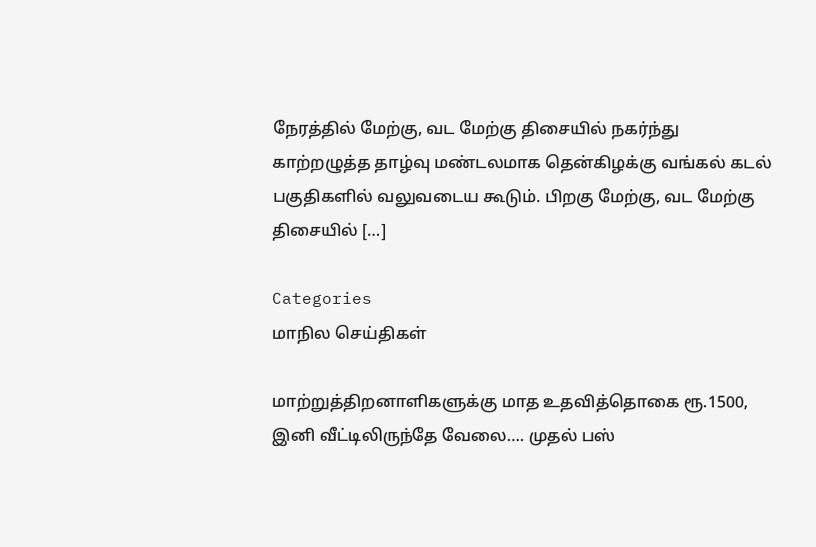நேரத்தில் மேற்கு, வட மேற்கு திசையில் நகர்ந்து காற்றழுத்த தாழ்வு மண்டலமாக தென்கிழக்கு வங்கல் கடல் பகுதிகளில் வலுவடைய கூடும். பிறகு மேற்கு, வட மேற்கு திசையில் […]

Categories
மாநில செய்திகள்

மாற்றுத்திறனாளிகளுக்கு மாத உதவித்தொகை ரூ.1500, இனி வீட்டிலிருந்தே வேலை…. முதல் பஸ்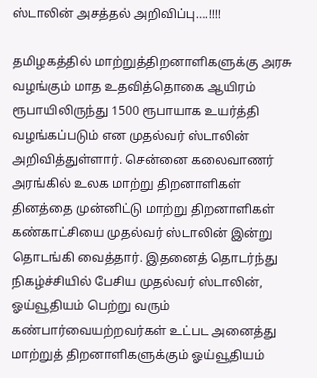ஸ்டாலின் அசத்தல் அறிவிப்பு….!!!!

தமிழகத்தில் மாற்றுத்திறனாளிகளுக்கு அரசு வழங்கும் மாத உதவித்தொகை ஆயிரம் ரூபாயிலிருந்து 1500 ரூபாயாக உயர்த்தி வழங்கப்படும் என முதல்வர் ஸ்டாலின் அறிவித்துள்ளார். சென்னை கலைவாணர் அரங்கில் உலக மாற்று திறனாளிகள் தினத்தை முன்னிட்டு மாற்று திறனாளிகள் கண்காட்சியை முதல்வர் ஸ்டாலின் இன்று தொடங்கி வைத்தார். இதனைத் தொடர்ந்து நிகழ்ச்சியில் பேசிய முதல்வர் ஸ்டாலின், ஓய்வூதியம் பெற்று வரும் கண்பார்வையற்றவர்கள் உட்பட அனைத்து மாற்றுத் திறனாளிகளுக்கும் ஓய்வூதியம்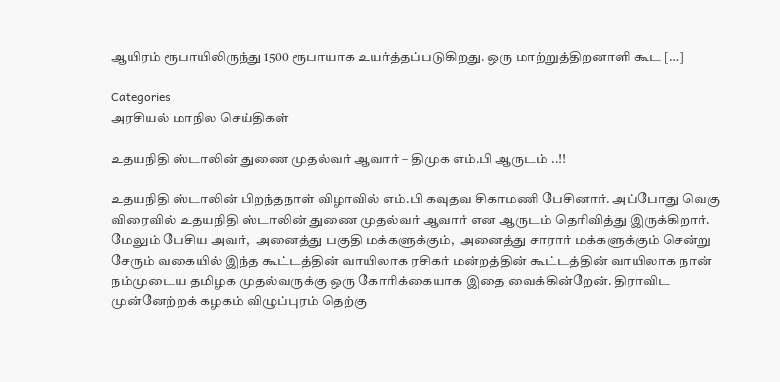ஆயிரம் ரூபாயிலிருந்து 1500 ரூபாயாக உயர்த்தப்படுகிறது. ஒரு மாற்றுத்திறனாளி கூட […]

Categories
அரசியல் மாநில செய்திகள்

உதயநிதி ஸ்டாலின் துணை முதல்வர் ஆவார் – திமுக எம்.பி ஆருடம் ..!!

உதயநிதி ஸ்டாலின் பிறந்தநாள் விழாவில் எம்.பி கவுதவ சிகாமணி பேசினார். அப்போது வெகு விரைவில் உதயநிதி ஸ்டாலின் துணை முதல்வர் ஆவார் என ஆருடம் தெரிவித்து இருக்கிறார். மேலும் பேசிய அவர்,  அனைத்து பகுதி மக்களுக்கும்,  அனைத்து சாரார் மக்களுக்கும் சென்று சேரும் வகையில் இந்த கூட்டத்தின் வாயிலாக ரசிகர் மன்றத்தின் கூட்டத்தின் வாயிலாக நான் நம்முடைய தமிழக முதல்வருக்கு ஒரு கோரிக்கையாக இதை வைக்கின்றேன். திராவிட முன்னேற்றக் கழகம் விழுப்புரம் தெற்கு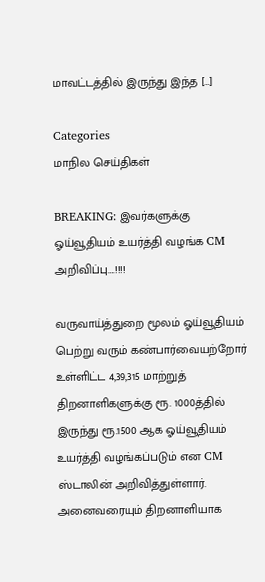மாவட்டத்தில் இருந்து இந்த […]

Categories
மாநில செய்திகள்

BREAKING: இவர்களுக்கு ஓய்வூதியம் உயர்த்தி வழங்க CM அறிவிப்பு….!!!!

வருவாய்த்துறை மூலம் ஓய்வூதியம் பெற்று வரும் கண்பார்வையற்றோர் உள்ளிட்ட 4,39,315 மாற்றுத் திறனாளிகளுக்கு ரூ. 1000த்தில் இருந்து ரூ.1500 ஆக ஓய்வூதியம் உயர்த்தி வழங்கப்படும் என CM ஸ்டாலின் அறிவித்துள்ளார். அனைவரையும் திறனாளியாக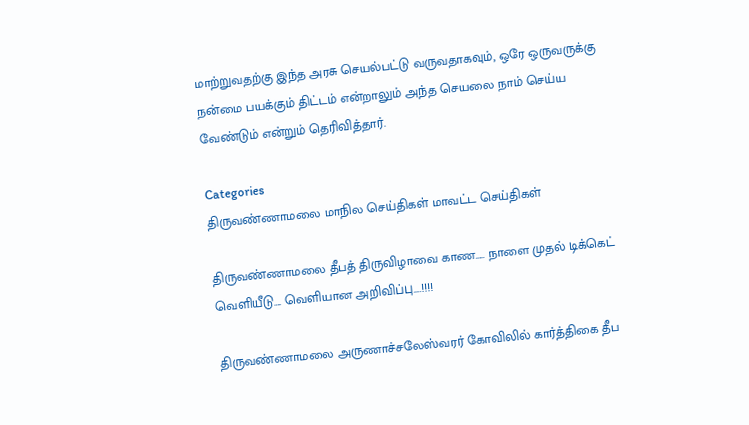மாற்றுவதற்கு இந்த அரசு செயல்பட்டு வருவதாகவும், ஒரே ஒருவருக்கு நன்மை பயக்கும் திட்டம் என்றாலும் அந்த செயலை நாம் செய்ய வேண்டும் என்றும் தெரிவித்தார்.

Categories
திருவண்ணாமலை மாநில செய்திகள் மாவட்ட செய்திகள்

திருவண்ணாமலை தீபத் திருவிழாவை காண….. நாளை முதல் டிக்கெட் வெளியீடு…. வெளியான அறிவிப்பு….!!!!

திருவண்ணாமலை அருணாச்சலேஸ்வரர் கோவிலில் கார்த்திகை தீப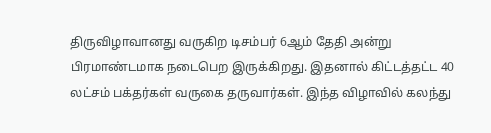திருவிழாவானது வருகிற டிசம்பர் 6ஆம் தேதி அன்று பிரமாண்டமாக நடைபெற இருக்கிறது. இதனால் கிட்டத்தட்ட 40 லட்சம் பக்தர்கள் வருகை தருவார்கள். இந்த விழாவில் கலந்து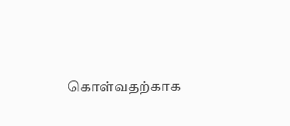கொள்வதற்காக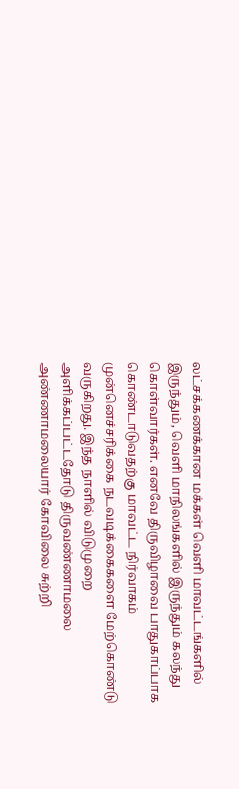லட்சக்கணக்கான மக்கள் வெளி மாவட்டங்களில் இருந்தும், வெளி மாநிலங்களில் இருந்தும் கலந்து கொள்வார்கள். எனவே திருவிழாவை பாதுகாப்பாக கொண்டாடுவதற்கு மாவட்ட நிர்வாகம் முன்னெச்சரிக்கை நடவடிக்கைகளை மேற்கொண்டு வருகிறது. இந்த நாளில் விடுமுறை அளிக்கப்பட்டதோடு திருவண்ணாமலை அண்ணாமலையார் கோவிலை சுற்றி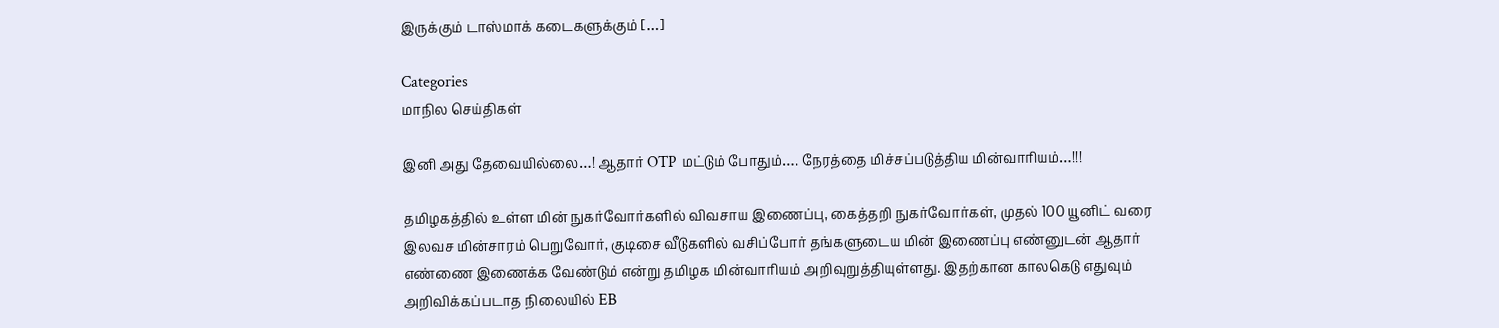இருக்கும் டாஸ்மாக் கடைகளுக்கும் […]

Categories
மாநில செய்திகள்

இனி அது தேவையில்லை…! ஆதார் OTP மட்டும் போதும்…. நேரத்தை மிச்சப்படுத்திய மின்வாரியம்…!!!

தமிழகத்தில் உள்ள மின் நுகர்வோர்களில் விவசாய இணைப்பு, கைத்தறி நுகர்வோர்கள், முதல் 100 யூனிட் வரை இலவச மின்சாரம் பெறுவோர், குடிசை வீடுகளில் வசிப்போர் தங்களுடைய மின் இணைப்பு எண்னுடன் ஆதார் எண்ணை இணைக்க வேண்டும் என்று தமிழக மின்வாரியம் அறிவுறுத்தியுள்ளது. இதற்கான காலகெடு எதுவும் அறிவிக்கப்படாத நிலையில் EB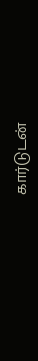கார்டுடன்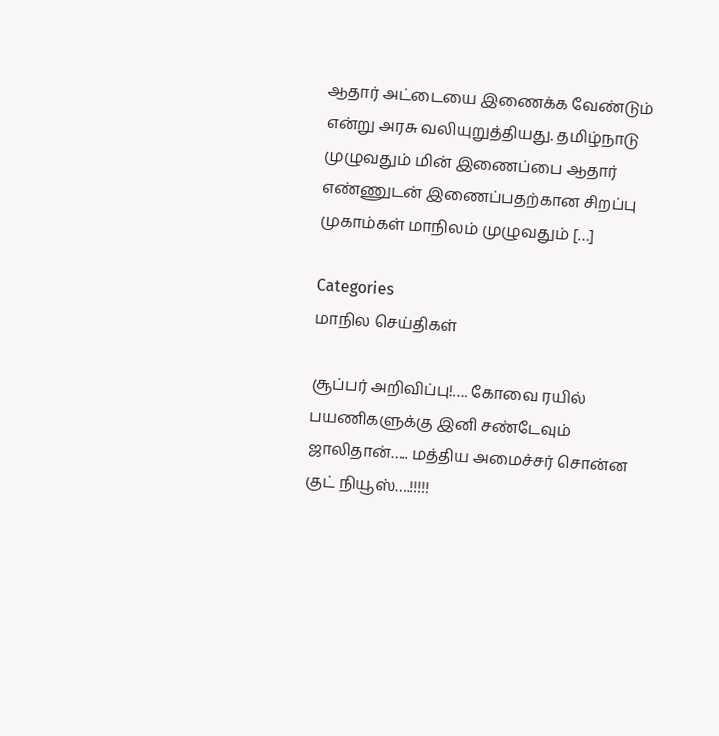ஆதார் அட்டையை இணைக்க வேண்டும் என்று அரசு வலியுறுத்தியது. தமிழ்நாடு முழுவதும் மின் இணைப்பை ஆதார் எண்ணுடன் இணைப்பதற்கான சிறப்பு முகாம்கள் மாநிலம் முழுவதும் […]

Categories
மாநில செய்திகள்

சூப்பர் அறிவிப்பு!…. கோவை ரயில் பயணிகளுக்கு இனி சண்டேவும் ஜாலிதான்….. மத்திய அமைச்சர் சொன்ன குட் நியூஸ்….!!!!!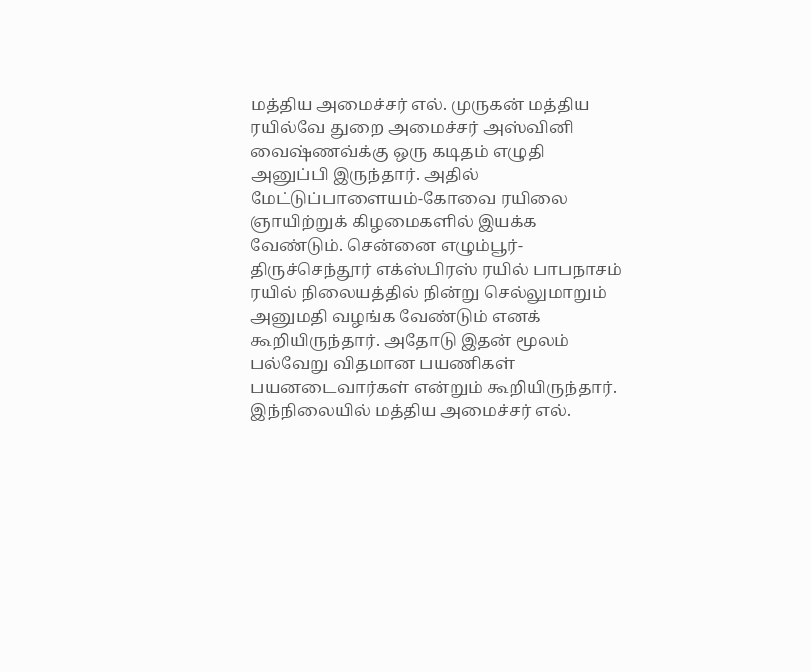மத்திய அமைச்சர் எல். முருகன் மத்திய ரயில்வே துறை அமைச்சர் அஸ்வினி வைஷ்ணவ்க்கு ஒரு கடிதம் எழுதி அனுப்பி இருந்தார். அதில் மேட்டுப்பாளையம்-கோவை ரயிலை ஞாயிற்றுக் கிழமைகளில் இயக்க வேண்டும். சென்னை எழும்பூர்-திருச்செந்தூர் எக்ஸ்பிரஸ் ரயில் பாபநாசம் ரயில் நிலையத்தில் நின்று செல்லுமாறும் அனுமதி வழங்க வேண்டும் எனக் கூறியிருந்தார். அதோடு இதன் மூலம் பல்வேறு விதமான பயணிகள் பயனடைவார்கள் என்றும் கூறியிருந்தார். இந்நிலையில் மத்திய அமைச்சர் எல்.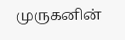முருகனின்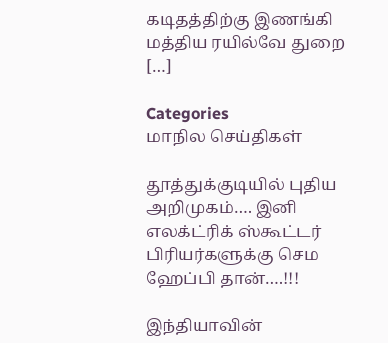கடிதத்திற்கு இணங்கி மத்திய ரயில்வே துறை […]

Categories
மாநில செய்திகள்

தூத்துக்குடியில் புதிய அறிமுகம்…. இனி எலக்ட்ரிக் ஸ்கூட்டர் பிரியர்களுக்கு செம ஹேப்பி தான்….!!!

இந்தியாவின் ‌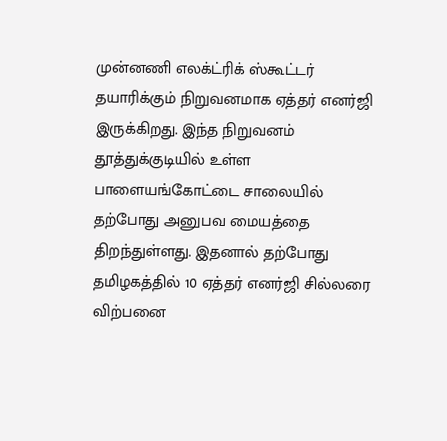முன்னணி எலக்ட்ரிக் ஸ்கூட்டர் தயாரிக்கும் நிறுவனமாக ஏத்தர் எனர்ஜி இருக்கிறது. இந்த நிறுவனம் தூத்துக்குடியில் உள்ள பாளையங்கோட்டை சாலையில் தற்போது அனுபவ மையத்தை திறந்துள்ளது. இதனால் தற்போது தமிழகத்தில் 10 ஏத்தர் எனர்ஜி சில்லரை விற்பனை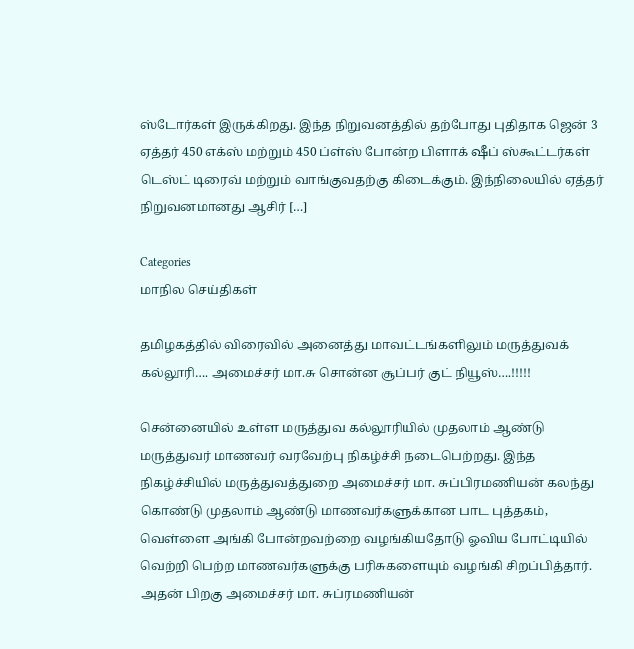ஸ்டோர்கள் இருக்கிறது. இந்த நிறுவனத்தில் தற்போது புதிதாக ஜென் 3 ஏத்தர் 450 எக்ஸ் மற்றும் 450 ப்ள்ஸ் போன்ற பிளாக் ஷீப் ஸ்கூட்டர்கள் டெஸ்ட் டிரைவ் மற்றும் வாங்குவதற்கு கிடைக்கும். இந்நிலையில் ஏத்தர் நிறுவனமானது ஆசிர் […]

Categories
மாநில செய்திகள்

தமிழகத்தில் விரைவில் அனைத்து மாவட்டங்களிலும் மருத்துவக் கல்லூரி…. அமைச்சர் மா.சு சொன்ன சூப்பர் குட் நியூஸ்….!!!!!

சென்னையில் உள்ள மருத்துவ கல்லூரியில் முதலாம் ஆண்டு மருத்துவர் மாணவர் வரவேற்பு நிகழ்ச்சி நடைபெற்றது. இந்த நிகழ்ச்சியில் மருத்துவத்துறை அமைச்சர் மா. சுப்பிரமணியன் கலந்து கொண்டு முதலாம் ஆண்டு மாணவர்களுக்கான பாட புத்தகம், வெள்ளை அங்கி போன்றவற்றை வழங்கியதோடு ஓவிய போட்டியில் வெற்றி பெற்ற மாணவர்களுக்கு பரிசுகளையும் வழங்கி சிறப்பித்தார். அதன் பிறகு அமைச்சர் மா. சுப்ரமணியன்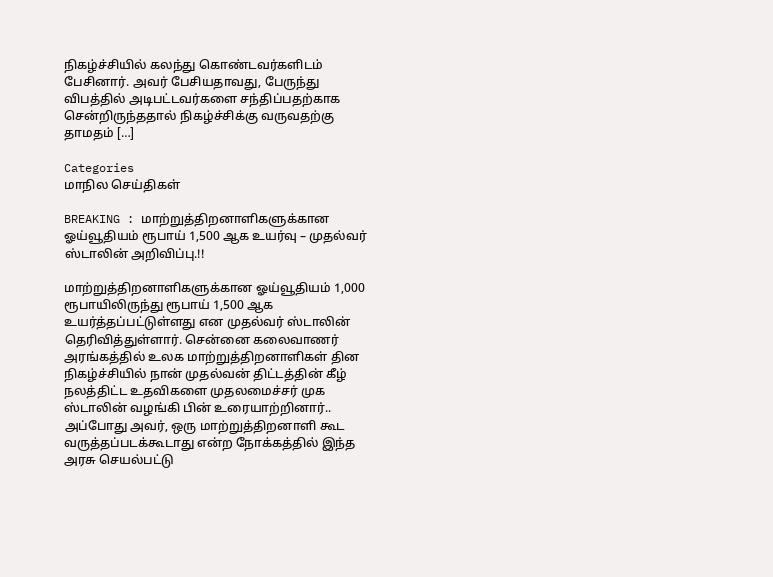நிகழ்ச்சியில் கலந்து கொண்டவர்களிடம் பேசினார். அவர் பேசியதாவது, பேருந்து விபத்தில் அடிபட்டவர்களை சந்திப்பதற்காக சென்றிருந்ததால் நிகழ்ச்சிக்கு வருவதற்கு தாமதம் […]

Categories
மாநில செய்திகள்

BREAKING : மாற்றுத்திறனாளிகளுக்கான ஓய்வூதியம் ரூபாய் 1,500 ஆக உயர்வு – முதல்வர் ஸ்டாலின் அறிவிப்பு.!!

மாற்றுத்திறனாளிகளுக்கான ஓய்வூதியம் 1,000 ரூபாயிலிருந்து ரூபாய் 1,500 ஆக உயர்த்தப்பட்டுள்ளது என முதல்வர் ஸ்டாலின் தெரிவித்துள்ளார். சென்னை கலைவாணர் அரங்கத்தில் உலக மாற்றுத்திறனாளிகள் தின நிகழ்ச்சியில் நான் முதல்வன் திட்டத்தின் கீழ் நலத்திட்ட உதவிகளை முதலமைச்சர் முக ஸ்டாலின் வழங்கி பின் உரையாற்றினார்.. அப்போது அவர், ஒரு மாற்றுத்திறனாளி கூட வருத்தப்படக்கூடாது என்ற நோக்கத்தில் இந்த அரசு செயல்பட்டு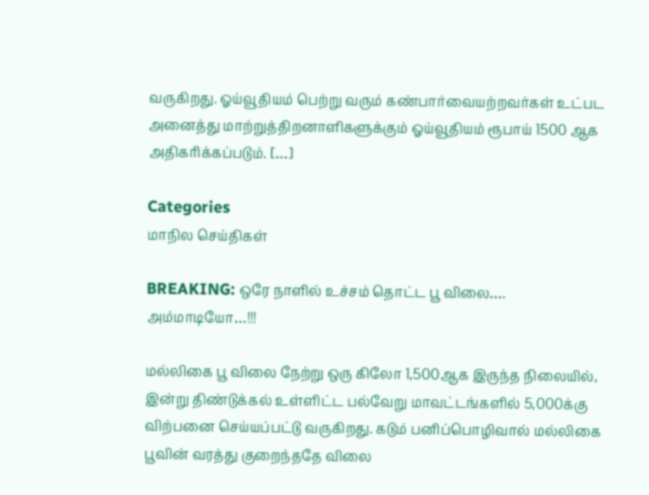வருகிறது. ஓய்வூதியம் பெற்று வரும் கண்பார்வையற்றவர்கள் உட்பட அனைத்து மாற்றுத்திறனாளிகளுக்கும் ஓய்வூதியம் ரூபாய் 1500 ஆக அதிகரிக்கப்படும். […]

Categories
மாநில செய்திகள்

BREAKING: ஒரே நாளில் உச்சம் தொட்ட பூ விலை…. அம்மாடியோ…!!!

மல்லிகை பூ விலை நேற்று ஒரு கிலோ 1,500ஆக இருந்த நிலையில், இன்று திண்டுக்கல் உள்ளிட்ட பல்வேறு மாவட்டங்களில் 5,000க்கு விற்பனை செய்யப்பட்டு வருகிறது. கடும் பனிப்பொழிவால் மல்லிகை பூவின் வரத்து குறைந்ததே விலை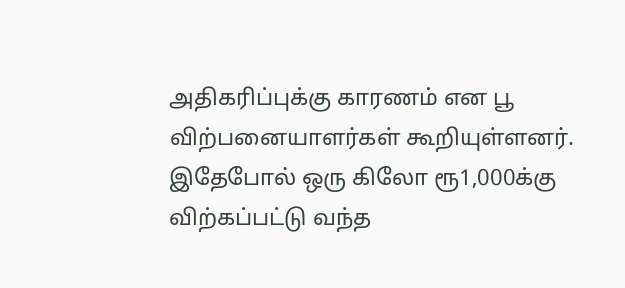அதிகரிப்புக்கு காரணம் என பூ விற்பனையாளர்கள் கூறியுள்ளனர். இதேபோல் ஒரு கிலோ ரூ1,000க்கு விற்கப்பட்டு வந்த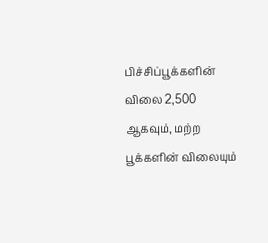பிச்சிப்பூக்களின் விலை 2,500 ஆகவும், மற்ற பூக்களின் விலையும்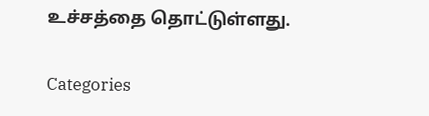உச்சத்தை தொட்டுள்ளது.

Categories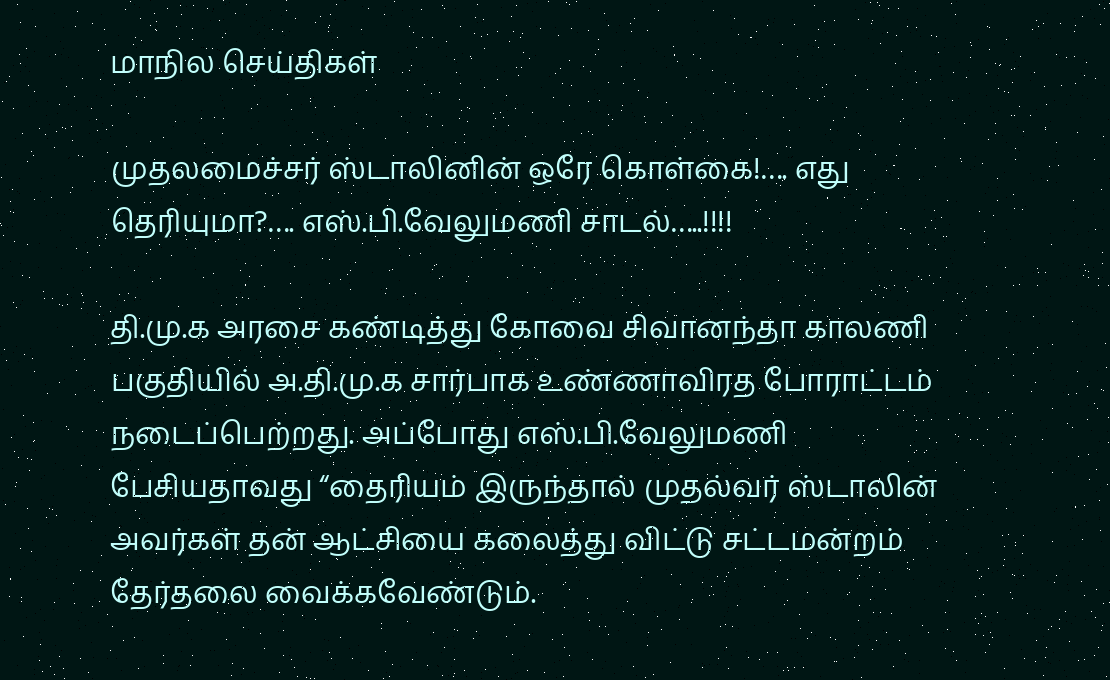மாநில செய்திகள்

முதலமைச்சர் ஸ்டாலினின் ஒரே கொள்கை!…. எது தெரியுமா?…. எஸ்.பி.வேலுமணி சாடல்…..!!!!

தி.மு.க அரசை கண்டித்து கோவை சிவானந்தா காலணி பகுதியில் அ.தி.மு.க சார்பாக உண்ணாவிரத போராட்டம் நடைப்பெற்றது. அப்போது எஸ்.பி.வேலுமணி பேசியதாவது “தைரியம் இருந்தால் முதல்வர் ஸ்டாலின் அவர்கள் தன் ஆட்சியை கலைத்து விட்டு சட்டமன்றம் தேர்தலை வைக்கவேண்டும்.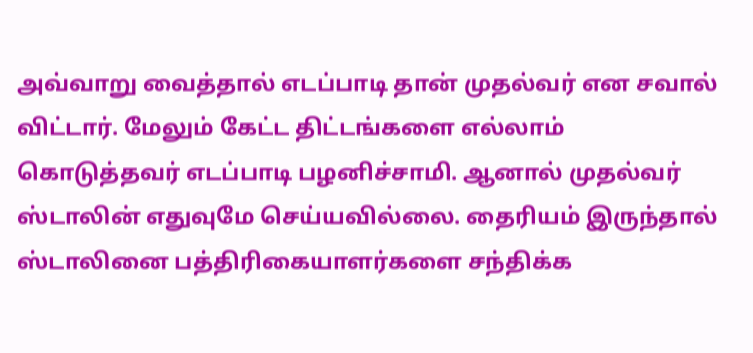அவ்வாறு வைத்தால் எடப்பாடி தான் முதல்வர் என சவால் விட்டார். மேலும் கேட்ட திட்டங்களை எல்லாம் கொடுத்தவர் எடப்பாடி பழனிச்சாமி. ஆனால் முதல்வர் ஸ்டாலின் எதுவுமே செய்யவில்லை. தைரியம் இருந்தால் ஸ்டாலினை பத்திரிகையாளர்களை சந்திக்க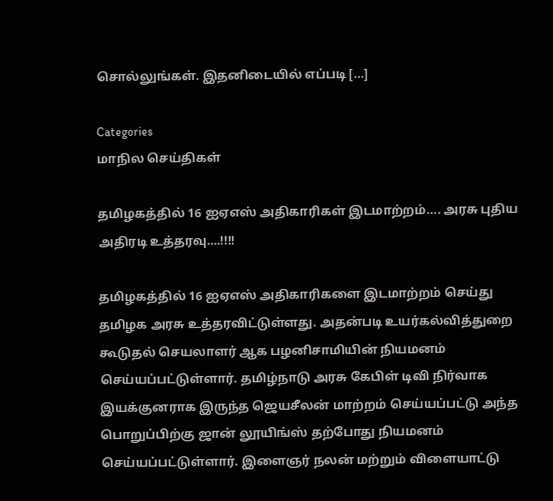சொல்லுங்கள். இதனிடையில் எப்படி […]

Categories
மாநில செய்திகள்

தமிழகத்தில் 16 ஐஏஎஸ் அதிகாரிகள் இடமாற்றம்…. அரசு புதிய அதிரடி உத்தரவு….!!!!

தமிழகத்தில் 16 ஐஏஎஸ் அதிகாரிகளை இடமாற்றம் செய்து தமிழக அரசு உத்தரவிட்டுள்ளது. அதன்படி உயர்கல்வித்துறை கூடுதல் செயலாளர் ஆக பழனிசாமியின் நியமனம் செய்யப்பட்டுள்ளார். தமிழ்நாடு அரசு கேபிள் டிவி நிர்வாக இயக்குனராக இருந்த ஜெயசீலன் மாற்றம் செய்யப்பட்டு அந்த பொறுப்பிற்கு ஜான் லூயிங்ஸ் தற்போது நியமனம் செய்யப்பட்டுள்ளார். இளைஞர் நலன் மற்றும் விளையாட்டு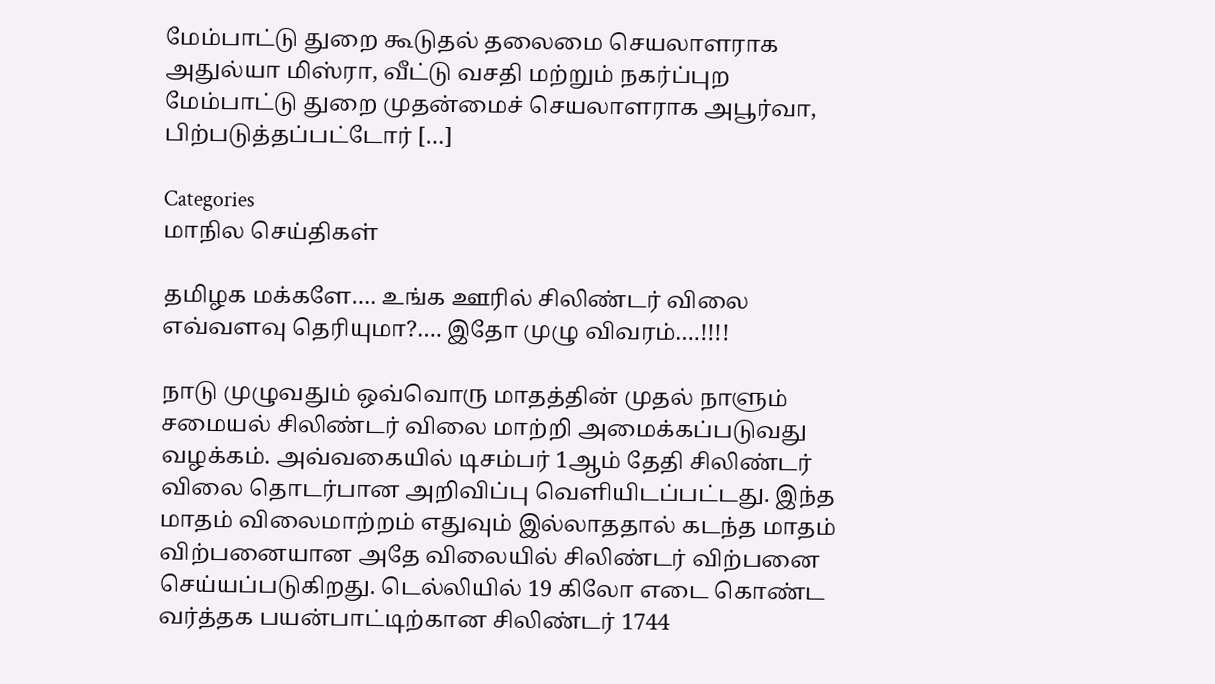மேம்பாட்டு துறை கூடுதல் தலைமை செயலாளராக அதுல்யா மிஸ்ரா, வீட்டு வசதி மற்றும் நகர்ப்புற மேம்பாட்டு துறை முதன்மைச் செயலாளராக அபூர்வா, பிற்படுத்தப்பட்டோர் […]

Categories
மாநில செய்திகள்

தமிழக மக்களே…. உங்க ஊரில் சிலிண்டர் விலை எவ்வளவு தெரியுமா?…. இதோ முழு விவரம்….!!!!

நாடு முழுவதும் ஒவ்வொரு மாதத்தின் முதல் நாளும் சமையல் சிலிண்டர் விலை மாற்றி அமைக்கப்படுவது வழக்கம். அவ்வகையில் டிசம்பர் 1ஆம் தேதி சிலிண்டர் விலை தொடர்பான அறிவிப்பு வெளியிடப்பட்டது. இந்த மாதம் விலைமாற்றம் எதுவும் இல்லாததால் கடந்த மாதம் விற்பனையான அதே விலையில் சிலிண்டர் விற்பனை செய்யப்படுகிறது. டெல்லியில் 19 கிலோ எடை கொண்ட வர்த்தக பயன்பாட்டிற்கான சிலிண்டர் 1744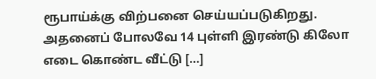ரூபாய்க்கு விற்பனை செய்யப்படுகிறது. அதனைப் போலவே 14 புள்ளி இரண்டு கிலோ எடை கொண்ட வீட்டு […]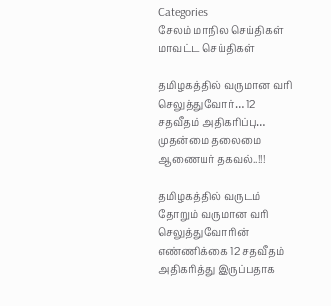Categories
சேலம் மாநில செய்திகள் மாவட்ட செய்திகள்

தமிழகத்தில் வருமான வரி செலுத்துவோர்… 12 சதவீதம் அதிகரிப்பு… முதன்மை தலைமை ஆணையர் தகவல்..!!!

தமிழகத்தில் வருடம் தோறும் வருமான வரி செலுத்துவோரின் எண்ணிக்கை 12 சதவீதம் அதிகரித்து இருப்பதாக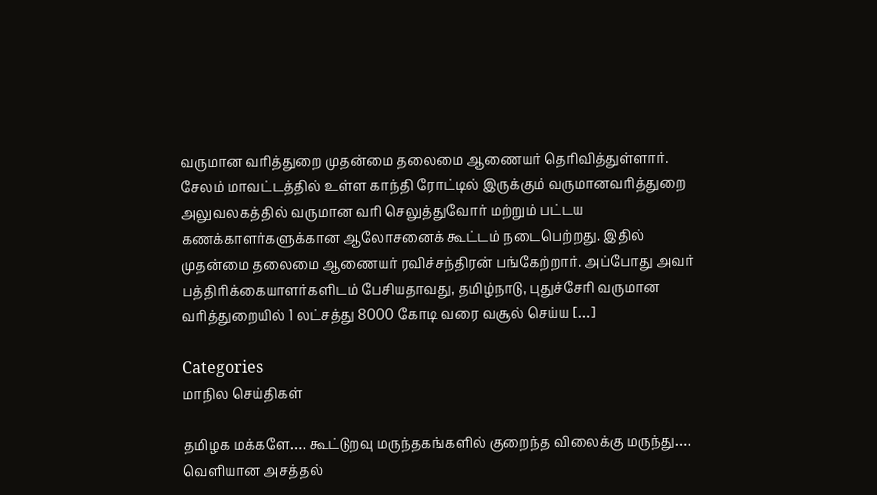வருமான வரித்துறை முதன்மை தலைமை ஆணையர் தெரிவித்துள்ளார். சேலம் மாவட்டத்தில் உள்ள காந்தி ரோட்டில் இருக்கும் வருமானவரித்துறை அலுவலகத்தில் வருமான வரி செலுத்துவோர் மற்றும் பட்டய கணக்காளர்களுக்கான ஆலோசனைக் கூட்டம் நடைபெற்றது. இதில் முதன்மை தலைமை ஆணையர் ரவிச்சந்திரன் பங்கேற்றார். அப்போது அவர் பத்திரிக்கையாளர்களிடம் பேசியதாவது, தமிழ்நாடு, புதுச்சேரி வருமான வரித்துறையில் 1 லட்சத்து 8000 கோடி வரை வசூல் செய்ய […]

Categories
மாநில செய்திகள்

தமிழக மக்களே…. கூட்டுறவு மருந்தகங்களில் குறைந்த விலைக்கு மருந்து…. வெளியான அசத்தல்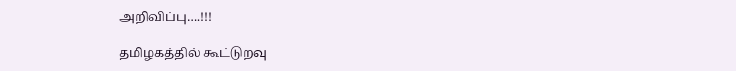அறிவிப்பு….!!!

தமிழகத்தில் கூட்டுறவு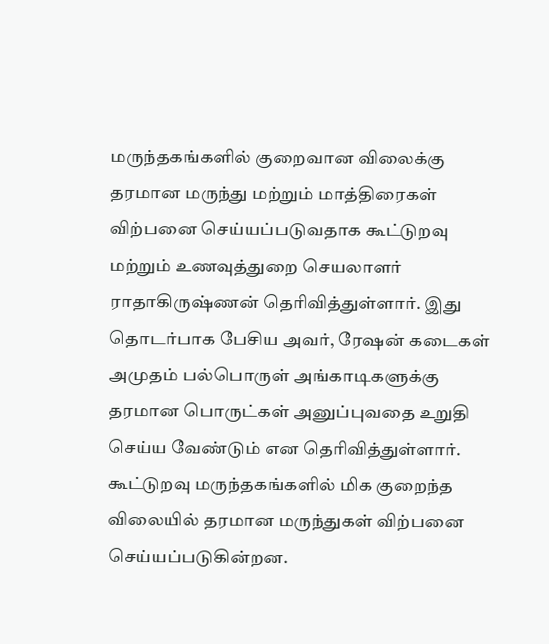மருந்தகங்களில் குறைவான விலைக்கு தரமான மருந்து மற்றும் மாத்திரைகள் விற்பனை செய்யப்படுவதாக கூட்டுறவு மற்றும் உணவுத்துறை செயலாளர் ராதாகிருஷ்ணன் தெரிவித்துள்ளார். இது தொடர்பாக பேசிய அவர், ரேஷன் கடைகள் அமுதம் பல்பொருள் அங்காடிகளுக்கு தரமான பொருட்கள் அனுப்புவதை உறுதி செய்ய வேண்டும் என தெரிவித்துள்ளார். கூட்டுறவு மருந்தகங்களில் மிக குறைந்த விலையில் தரமான மருந்துகள் விற்பனை செய்யப்படுகின்றன.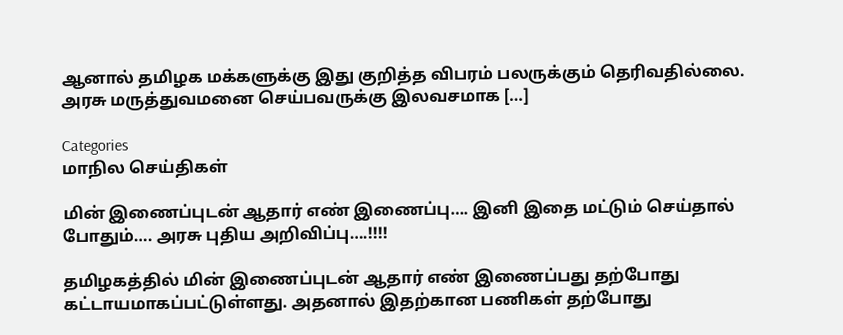ஆனால் தமிழக மக்களுக்கு இது குறித்த விபரம் பலருக்கும் தெரிவதில்லை. அரசு மருத்துவமனை செய்பவருக்கு இலவசமாக […]

Categories
மாநில செய்திகள்

மின் இணைப்புடன் ஆதார் எண் இணைப்பு…. இனி இதை மட்டும் செய்தால் போதும்…. அரசு புதிய அறிவிப்பு….!!!!

தமிழகத்தில் மின் இணைப்புடன் ஆதார் எண் இணைப்பது தற்போது கட்டாயமாகப்பட்டுள்ளது. அதனால் இதற்கான பணிகள் தற்போது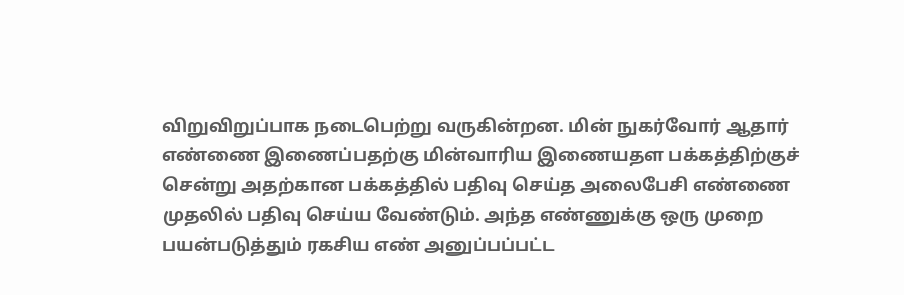விறுவிறுப்பாக நடைபெற்று வருகின்றன. மின் நுகர்வோர் ஆதார் எண்ணை இணைப்பதற்கு மின்வாரிய இணையதள பக்கத்திற்குச் சென்று அதற்கான பக்கத்தில் பதிவு செய்த அலைபேசி எண்ணை முதலில் பதிவு செய்ய வேண்டும். அந்த எண்ணுக்கு ஒரு முறை பயன்படுத்தும் ரகசிய எண் அனுப்பப்பட்ட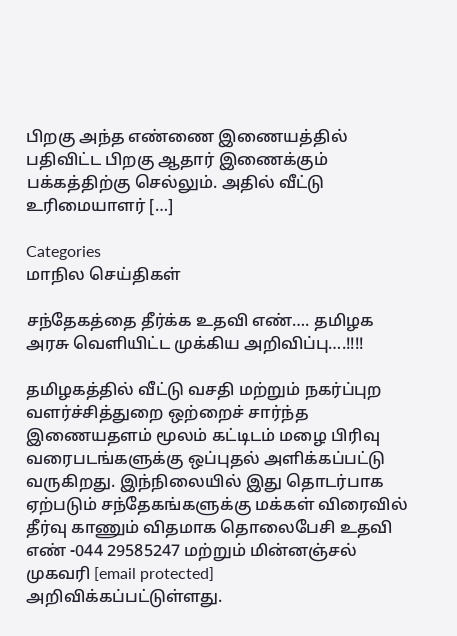பிறகு அந்த எண்ணை இணையத்தில் பதிவிட்ட பிறகு ஆதார் இணைக்கும் பக்கத்திற்கு செல்லும். அதில் வீட்டு உரிமையாளர் […]

Categories
மாநில செய்திகள்

சந்தேகத்தை தீர்க்க உதவி எண்…. தமிழக அரசு வெளியிட்ட முக்கிய அறிவிப்பு….!!!!

தமிழகத்தில் வீட்டு வசதி மற்றும் நகர்ப்புற வளர்ச்சித்துறை ஒற்றைச் சார்ந்த இணையதளம் மூலம் கட்டிடம் மழை பிரிவு வரைபடங்களுக்கு ஒப்புதல் அளிக்கப்பட்டு வருகிறது. இந்நிலையில் இது தொடர்பாக ஏற்படும் சந்தேகங்களுக்கு மக்கள் விரைவில் தீர்வு காணும் விதமாக தொலைபேசி உதவி எண் -044 29585247 மற்றும் மின்னஞ்சல் முகவரி [email protected] அறிவிக்கப்பட்டுள்ளது.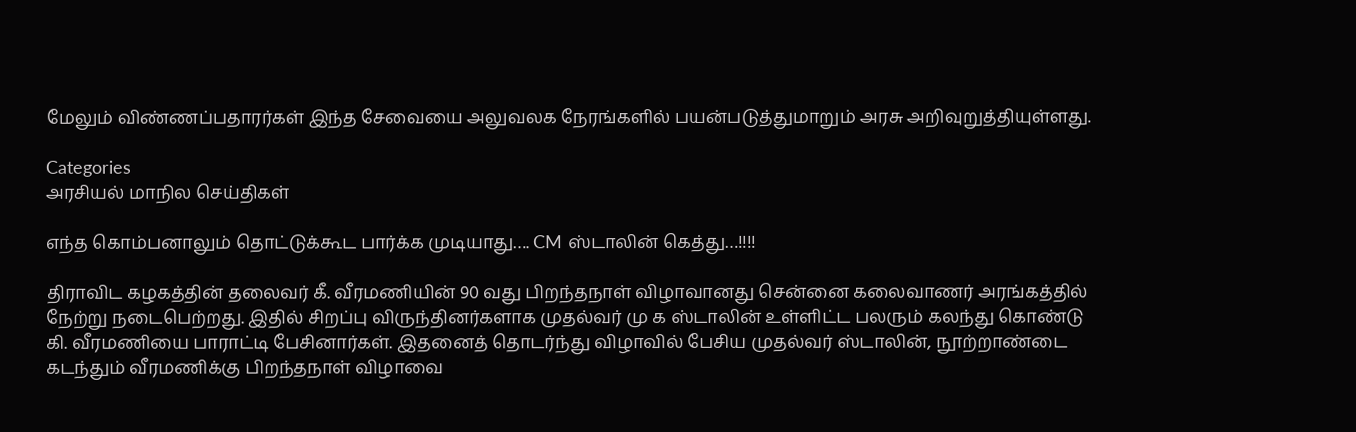மேலும் விண்ணப்பதாரர்கள் இந்த சேவையை அலுவலக நேரங்களில் பயன்படுத்துமாறும் அரசு அறிவுறுத்தியுள்ளது.

Categories
அரசியல் மாநில செய்திகள்

எந்த கொம்பனாலும் தொட்டுக்கூட பார்க்க முடியாது…. CM ஸ்டாலின் கெத்து…!!!!

திராவிட கழகத்தின் தலைவர் கீ. வீரமணியின் 90 வது பிறந்தநாள் விழாவானது சென்னை கலைவாணர் அரங்கத்தில் நேற்று நடைபெற்றது. இதில் சிறப்பு விருந்தினர்களாக முதல்வர் மு க ஸ்டாலின் உள்ளிட்ட பலரும் கலந்து கொண்டு கி. வீரமணியை பாராட்டி பேசினார்கள். இதனைத் தொடர்ந்து விழாவில் பேசிய முதல்வர் ஸ்டாலின், நூற்றாண்டை கடந்தும் வீரமணிக்கு பிறந்தநாள் விழாவை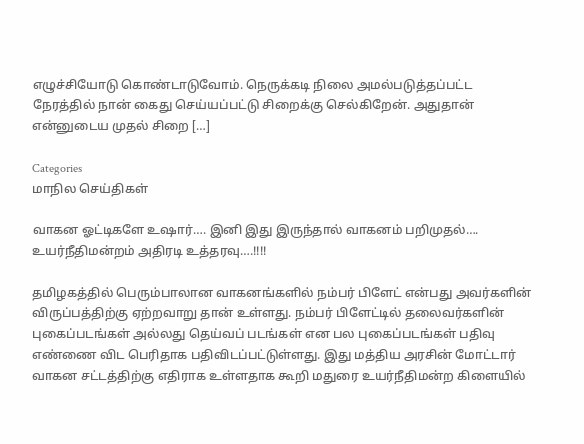எழுச்சியோடு கொண்டாடுவோம். நெருக்கடி நிலை அமல்படுத்தப்பட்ட நேரத்தில் நான் கைது செய்யப்பட்டு சிறைக்கு செல்கிறேன். அதுதான் என்னுடைய முதல் சிறை […]

Categories
மாநில செய்திகள்

வாகன ஓட்டிகளே உஷார்…. இனி இது இருந்தால் வாகனம் பறிமுதல்…. உயர்நீதிமன்றம் அதிரடி உத்தரவு….!!!!

தமிழகத்தில் பெரும்பாலான வாகனங்களில் நம்பர் பிளேட் என்பது அவர்களின் விருப்பத்திற்கு ஏற்றவாறு தான் உள்ளது. நம்பர் பிளேட்டில் தலைவர்களின் புகைப்படங்கள் அல்லது தெய்வப் படங்கள் என பல புகைப்படங்கள் பதிவு எண்ணை விட பெரிதாக பதிவிடப்பட்டுள்ளது. இது மத்திய அரசின் மோட்டார் வாகன சட்டத்திற்கு எதிராக உள்ளதாக கூறி மதுரை உயர்நீதிமன்ற கிளையில்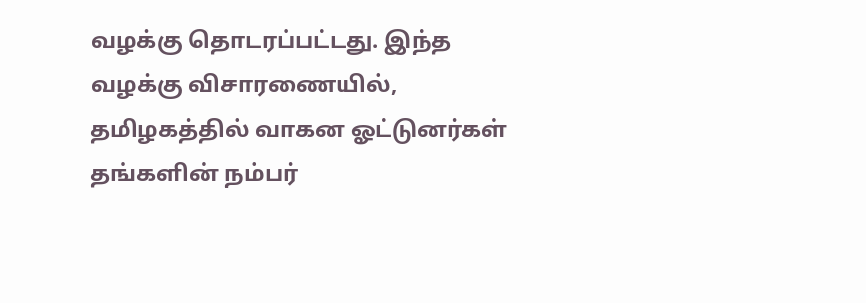வழக்கு தொடரப்பட்டது. இந்த வழக்கு விசாரணையில், தமிழகத்தில் வாகன ஓட்டுனர்கள் தங்களின் நம்பர்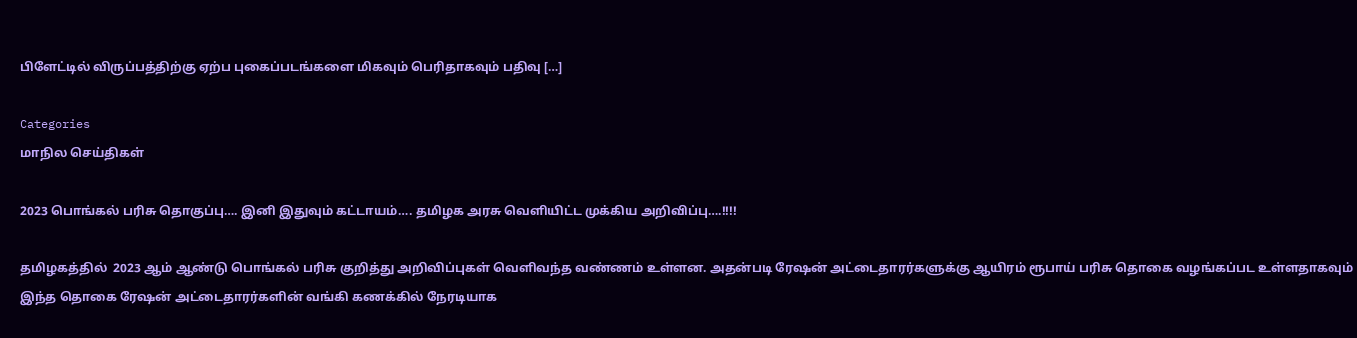பிளேட்டில் விருப்பத்திற்கு ஏற்ப புகைப்படங்களை மிகவும் பெரிதாகவும் பதிவு […]

Categories
மாநில செய்திகள்

2023 பொங்கல் பரிசு தொகுப்பு…. இனி இதுவும் கட்டாயம்…. தமிழக அரசு வெளியிட்ட முக்கிய அறிவிப்பு….!!!!

தமிழகத்தில்  2023 ஆம் ஆண்டு பொங்கல் பரிசு குறித்து அறிவிப்புகள் வெளிவந்த வண்ணம் உள்ளன. அதன்படி ரேஷன் அட்டைதாரர்களுக்கு ஆயிரம் ரூபாய் பரிசு தொகை வழங்கப்பட உள்ளதாகவும் இந்த தொகை ரேஷன் அட்டைதாரர்களின் வங்கி கணக்கில் நேரடியாக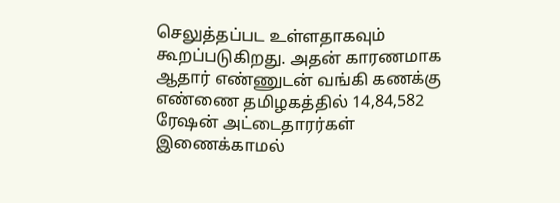செலுத்தப்பட உள்ளதாகவும் கூறப்படுகிறது. அதன் காரணமாக ஆதார் எண்ணுடன் வங்கி கணக்கு எண்ணை தமிழகத்தில் 14,84,582 ரேஷன் அட்டைதாரர்கள் இணைக்காமல்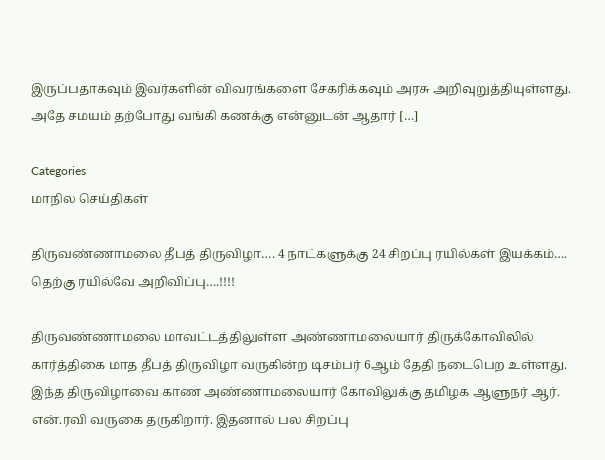இருப்பதாகவும் இவர்களின் விவரங்களை சேகரிக்கவும் அரசு அறிவுறுத்தியுள்ளது. அதே சமயம் தற்போது வங்கி கணக்கு என்னுடன் ஆதார் […]

Categories
மாநில செய்திகள்

திருவண்ணாமலை தீபத் திருவிழா…. 4 நாட்களுக்கு 24 சிறப்பு ரயில்கள் இயக்கம்…. தெற்கு ரயில்வே அறிவிப்பு….!!!!

திருவண்ணாமலை மாவட்டத்திலுள்ள அண்ணாமலையார் திருக்கோவிலில் கார்த்திகை மாத தீபத் திருவிழா வருகின்ற டிசம்பர் 6ஆம் தேதி நடைபெற உள்ளது. இந்த திருவிழாவை காண அண்ணாமலையார் கோவிலுக்கு தமிழக ஆளுநர் ஆர். என்.ரவி வருகை தருகிறார். இதனால் பல சிறப்பு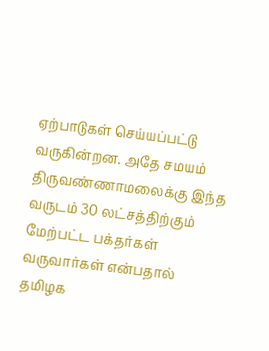ஏற்பாடுகள் செய்யப்பட்டு வருகின்றன. அதே சமயம் திருவண்ணாமலைக்கு இந்த வருடம் 30 லட்சத்திற்கும் மேற்பட்ட பக்தர்கள் வருவார்கள் என்பதால் தமிழக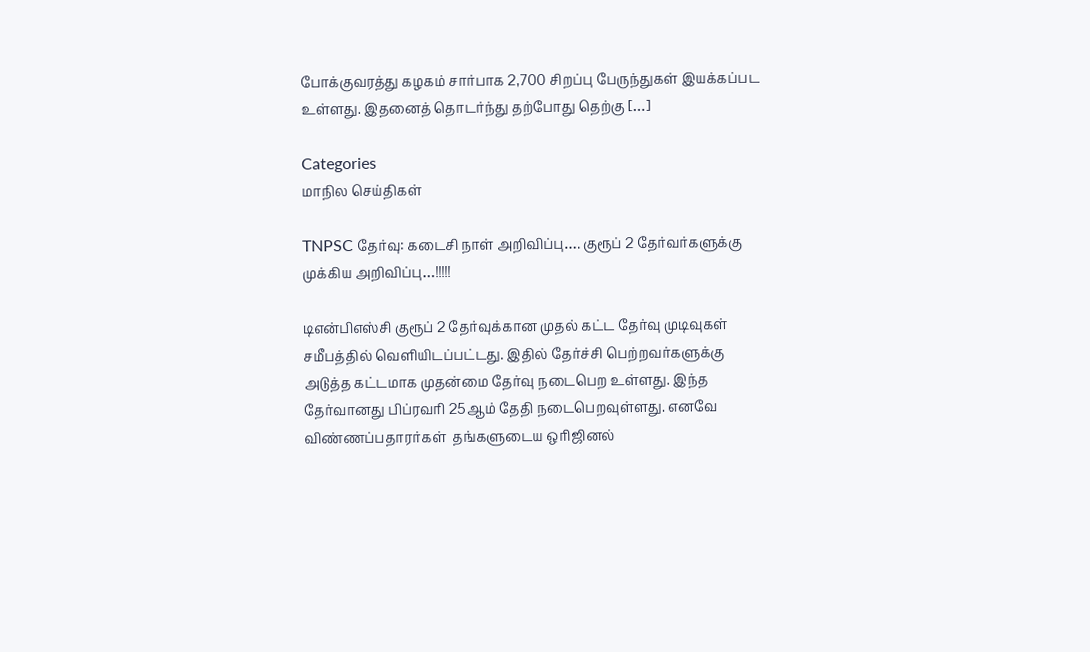போக்குவரத்து கழகம் சார்பாக 2,700 சிறப்பு பேருந்துகள் இயக்கப்பட உள்ளது. இதனைத் தொடர்ந்து தற்போது தெற்கு […]

Categories
மாநில செய்திகள்

TNPSC தேர்வு: கடைசி நாள் அறிவிப்பு…. குரூப் 2 தேர்வர்களுக்கு முக்கிய அறிவிப்பு…!!!!!

டிஎன்பிஎஸ்சி குரூப் 2 தேர்வுக்கான முதல் கட்ட தேர்வு முடிவுகள் சமீபத்தில் வெளியிடப்பட்டது. இதில் தேர்ச்சி பெற்றவர்களுக்கு அடுத்த கட்டமாக முதன்மை தேர்வு நடைபெற உள்ளது. இந்த தேர்வானது பிப்ரவரி 25ஆம் தேதி நடைபெறவுள்ளது. எனவே விண்ணப்பதாரர்கள்  தங்களுடைய ஒரிஜினல்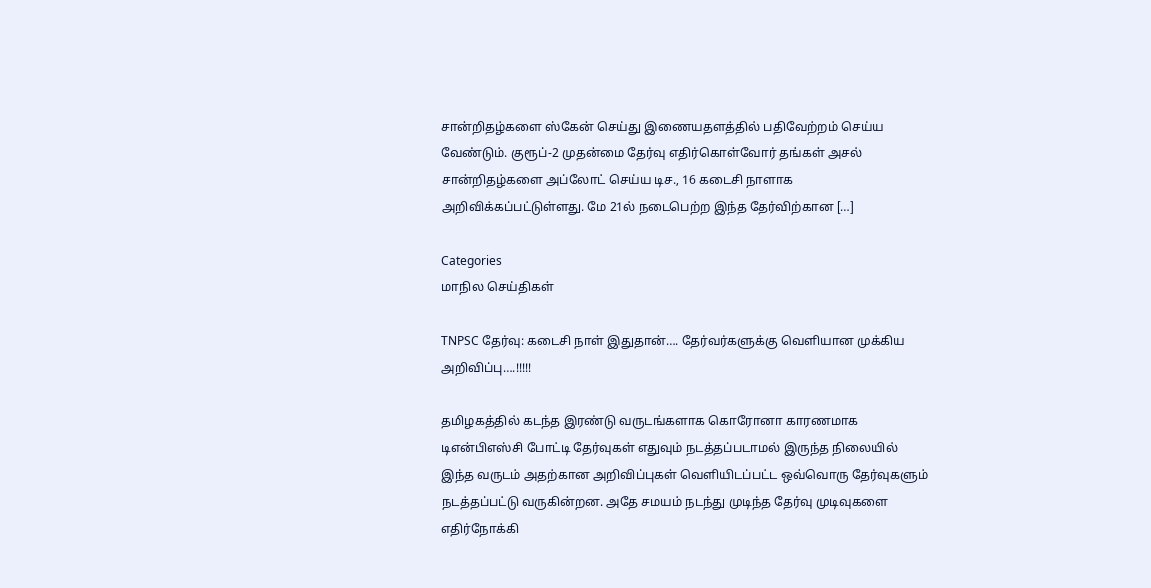சான்றிதழ்களை ஸ்கேன் செய்து இணையதளத்தில் பதிவேற்றம் செய்ய வேண்டும். குரூப்-2 முதன்மை தேர்வு எதிர்கொள்வோர் தங்கள் அசல் சான்றிதழ்களை அப்லோட் செய்ய டிச., 16 கடைசி நாளாக அறிவிக்கப்பட்டுள்ளது. மே 21ல் நடைபெற்ற இந்த தேர்விற்கான […]

Categories
மாநில செய்திகள்

TNPSC தேர்வு: கடைசி நாள் இதுதான்…. தேர்வர்களுக்கு வெளியான முக்கிய அறிவிப்பு….!!!!!

தமிழகத்தில் கடந்த இரண்டு வருடங்களாக கொரோனா காரணமாக டிஎன்பிஎஸ்சி போட்டி தேர்வுகள் எதுவும் நடத்தப்படாமல் இருந்த நிலையில் இந்த வருடம் அதற்கான அறிவிப்புகள் வெளியிடப்பட்ட ஒவ்வொரு தேர்வுகளும் நடத்தப்பட்டு வருகின்றன. அதே சமயம் நடந்து முடிந்த தேர்வு முடிவுகளை எதிர்நோக்கி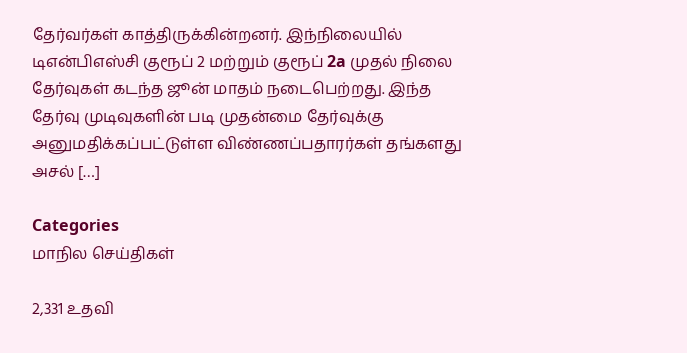தேர்வர்கள் காத்திருக்கின்றனர். இந்நிலையில் டிஎன்பிஎஸ்சி குரூப் 2 மற்றும் குரூப் 2a முதல் நிலை தேர்வுகள் கடந்த ஜூன் மாதம் நடைபெற்றது. இந்த தேர்வு முடிவுகளின் படி முதன்மை தேர்வுக்கு அனுமதிக்கப்பட்டுள்ள விண்ணப்பதாரர்கள் தங்களது அசல் […]

Categories
மாநில செய்திகள்

2,331 உதவி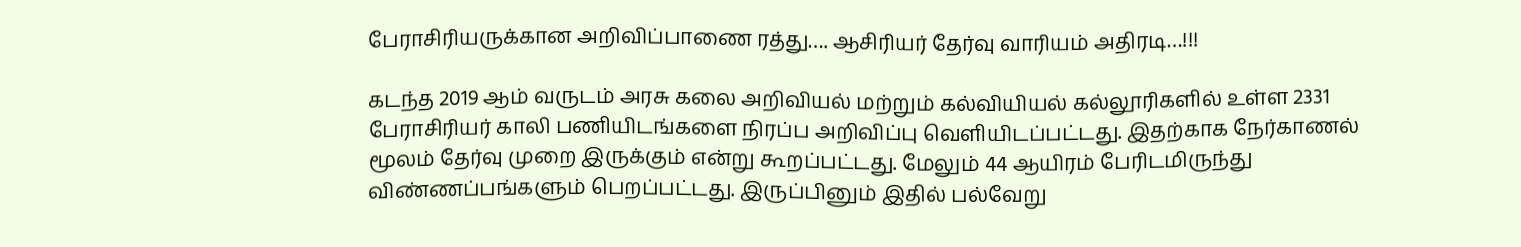பேராசிரியருக்கான அறிவிப்பாணை ரத்து…. ஆசிரியர் தேர்வு வாரியம் அதிரடி…!!!

கடந்த 2019 ஆம் வருடம் அரசு கலை அறிவியல் மற்றும் கல்வியியல் கல்லூரிகளில் உள்ள 2331 பேராசிரியர் காலி பணியிடங்களை நிரப்ப அறிவிப்பு வெளியிடப்பட்டது. இதற்காக நேர்காணல் மூலம் தேர்வு முறை இருக்கும் என்று கூறப்பட்டது. மேலும் 44 ஆயிரம் பேரிடமிருந்து விண்ணப்பங்களும் பெறப்பட்டது. இருப்பினும் இதில் பல்வேறு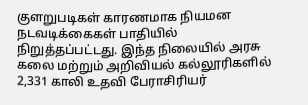குளறுபடிகள் காரணமாக நியமன நடவடிக்கைகள் பாதியில் நிறுத்தப்பட்டது. இந்த நிலையில் அரசு கலை மற்றும் அறிவியல் கல்லூரிகளில்  2,331 காலி உதவி பேராசிரியர்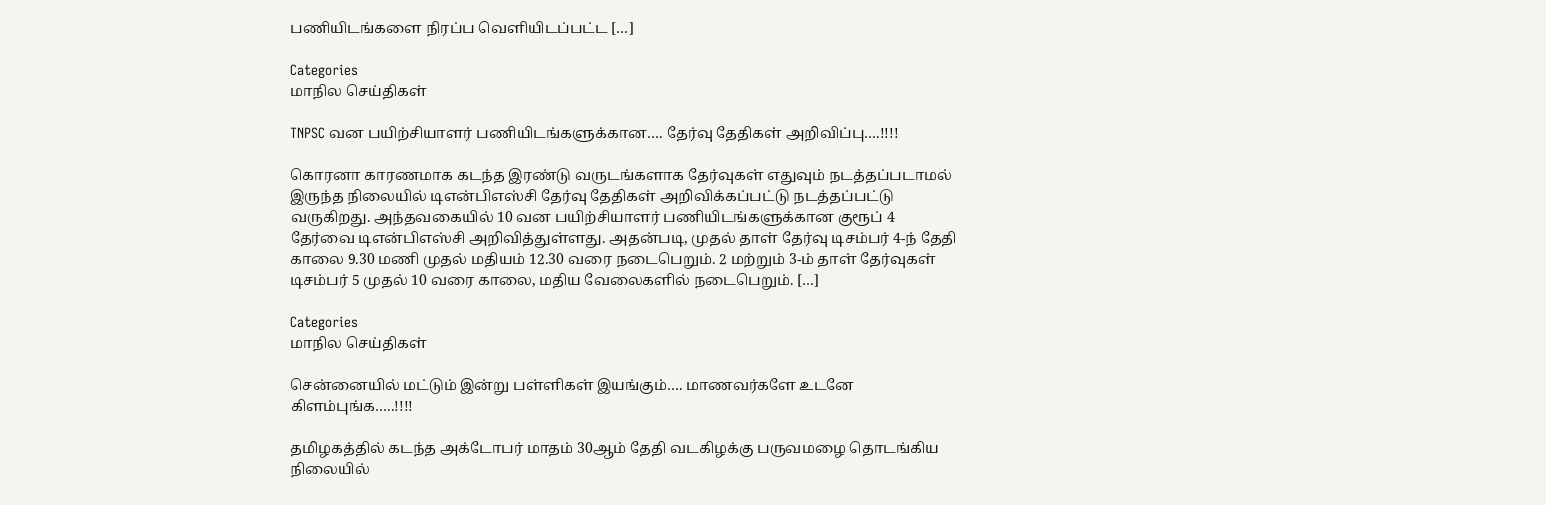பணியிடங்களை நிரப்ப வெளியிடப்பட்ட […]

Categories
மாநில செய்திகள்

TNPSC வன பயிற்சியாளர் பணியிடங்களுக்கான…. தேர்வு தேதிகள் அறிவிப்பு….!!!!

கொரனா காரணமாக கடந்த இரண்டு வருடங்களாக தேர்வுகள் எதுவும் நடத்தப்படாமல் இருந்த நிலையில் டிஎன்பிஎஸ்சி தேர்வு தேதிகள் அறிவிக்கப்பட்டு நடத்தப்பட்டு வருகிறது. அந்தவகையில் 10 வன பயிற்சியாளர் பணியிடங்களுக்கான குரூப் 4 தேர்வை டிஎன்பிஎஸ்சி அறிவித்துள்ளது. அதன்படி, முதல் தாள் தேர்வு டிசம்பர் 4-ந் தேதி காலை 9.30 மணி முதல் மதியம் 12.30 வரை நடைபெறும். 2 மற்றும் 3-ம் தாள் தேர்வுகள் டிசம்பர் 5 முதல் 10 வரை காலை, மதிய வேலைகளில் நடைபெறும். […]

Categories
மாநில செய்திகள்

சென்னையில் மட்டும் இன்று பள்ளிகள் இயங்கும்…. மாணவர்களே உடனே கிளம்புங்க…..!!!!

தமிழகத்தில் கடந்த அக்டோபர் மாதம் 30ஆம் தேதி வடகிழக்கு பருவமழை தொடங்கிய நிலையில்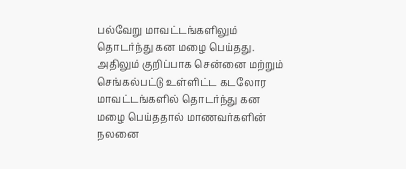பல்வேறு மாவட்டங்களிலும் தொடர்ந்து கன மழை பெய்தது. அதிலும் குறிப்பாக சென்னை மற்றும் செங்கல்பட்டு உள்ளிட்ட கடலோர மாவட்டங்களில் தொடர்ந்து கன மழை பெய்ததால் மாணவர்களின் நலனை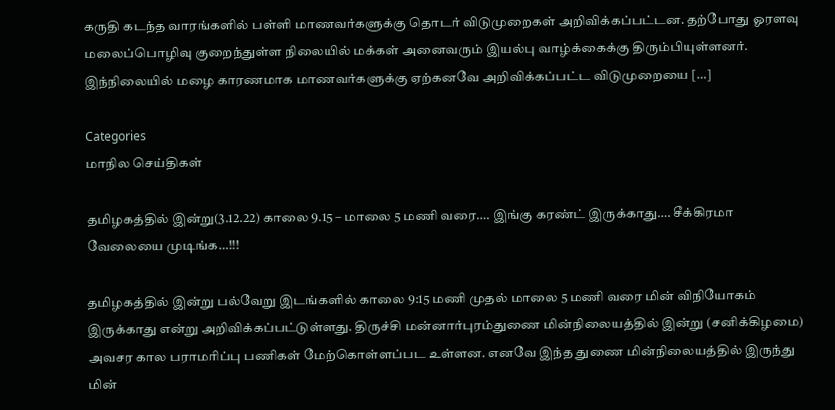கருதி கடந்த வாரங்களில் பள்ளி மாணவர்களுக்கு தொடர் விடுமுறைகள் அறிவிக்கப்பட்டன. தற்போது ஓரளவு மலைப்பொழிவு குறைந்துள்ள நிலையில் மக்கள் அனைவரும் இயல்பு வாழ்க்கைக்கு திரும்பியுள்ளனர். இந்நிலையில் மழை காரணமாக மாணவர்களுக்கு ஏற்கனவே அறிவிக்கப்பட்ட விடுமுறையை […]

Categories
மாநில செய்திகள்

தமிழகத்தில் இன்று(3.12.22) காலை 9.15 – மாலை 5 மணி வரை…. இங்கு கரண்ட் இருக்காது…. சீக்கிரமா வேலையை முடிங்க…!!!

தமிழகத்தில் இன்று பல்வேறு இடங்களில் காலை 9:15 மணி முதல் மாலை 5 மணி வரை மின் விநியோகம் இருக்காது என்று அறிவிக்கப்பட்டுள்ளது. திருச்சி மன்னார்புரம்துணை மின்நிலையத்தில் இன்று (சனிக்கிழமை) அவசர கால பராமரிப்பு பணிகள் மேற்கொள்ளப்பட உள்ளன. எனவே இந்த துணை மின்நிலையத்தில் இருந்து மின்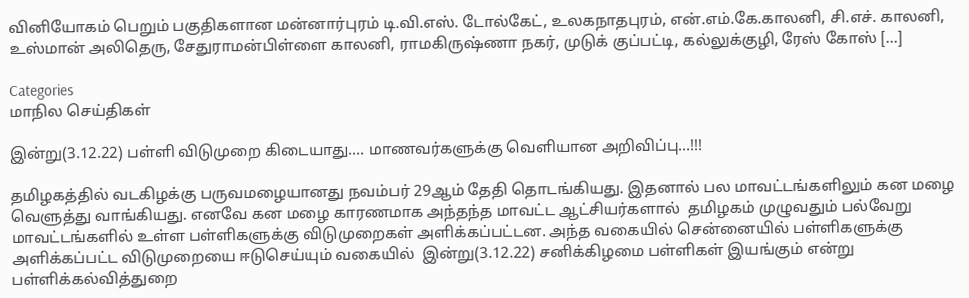வினியோகம் பெறும் பகுதிகளான மன்னார்புரம் டி.வி.எஸ். டோல்கேட், உலகநாதபுரம், என்.எம்.கே.காலனி, சி.எச். காலனி, உஸ்மான் அலிதெரு, சேதுராமன்பிள்ளை காலனி, ராமகிருஷ்ணா நகர், முடுக் குப்பட்டி, கல்லுக்குழி, ரேஸ் கோஸ் […]

Categories
மாநில செய்திகள்

இன்று(3.12.22) பள்ளி விடுமுறை கிடையாது…. மாணவர்களுக்கு வெளியான அறிவிப்பு…!!!

தமிழகத்தில் வடகிழக்கு பருவமழையானது நவம்பர் 29ஆம் தேதி தொடங்கியது. இதனால் பல மாவட்டங்களிலும் கன மழை வெளுத்து வாங்கியது. எனவே கன மழை காரணமாக அந்தந்த மாவட்ட ஆட்சியர்களால்  தமிழகம் முழுவதும் பல்வேறு மாவட்டங்களில் உள்ள பள்ளிகளுக்கு விடுமுறைகள் அளிக்கப்பட்டன. அந்த வகையில் சென்னையில் பள்ளிகளுக்கு அளிக்கப்பட்ட விடுமுறையை ஈடுசெய்யும் வகையில்  இன்று(3.12.22) சனிக்கிழமை பள்ளிகள் இயங்கும் என்று பள்ளிக்கல்வித்துறை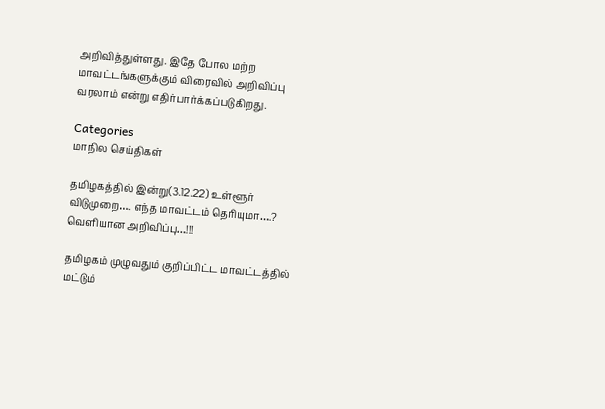அறிவித்துள்ளது. இதே போல மற்ற மாவட்டங்களுக்கும் விரைவில் அறிவிப்பு வரலாம் என்று எதிர்பார்க்கப்படுகிறது.

Categories
மாநில செய்திகள்

தமிழகத்தில் இன்று(3.12.22) உள்ளூர் விடுமுறை…. எந்த மாவட்டம் தெரியுமா….? வெளியான அறிவிப்பு…!!!

தமிழகம் முழுவதும் குறிப்பிட்ட மாவட்டத்தில் மட்டும்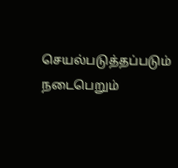செயல்படுத்தப்படும் நடைபெறும்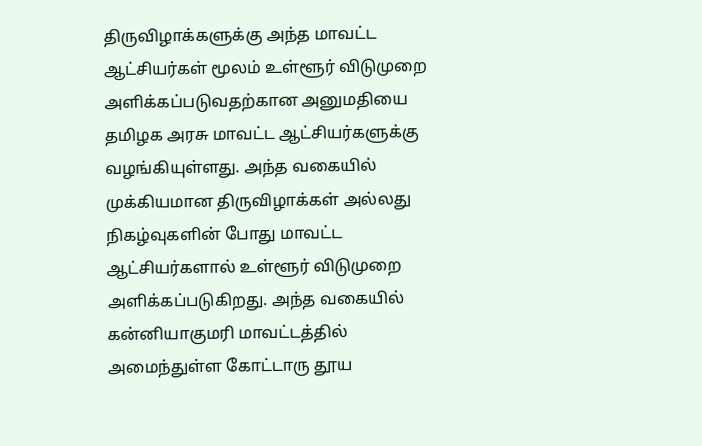திருவிழாக்களுக்கு அந்த மாவட்ட ஆட்சியர்கள் மூலம் உள்ளூர் விடுமுறை அளிக்கப்படுவதற்கான அனுமதியை தமிழக அரசு மாவட்ட ஆட்சியர்களுக்கு வழங்கியுள்ளது. அந்த வகையில் முக்கியமான திருவிழாக்கள் அல்லது நிகழ்வுகளின் போது மாவட்ட ஆட்சியர்களால் உள்ளூர் விடுமுறை அளிக்கப்படுகிறது. அந்த வகையில் கன்னியாகுமரி மாவட்டத்தில் அமைந்துள்ள கோட்டாரு தூய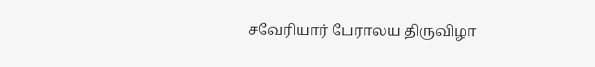சவேரியார் பேராலய திருவிழா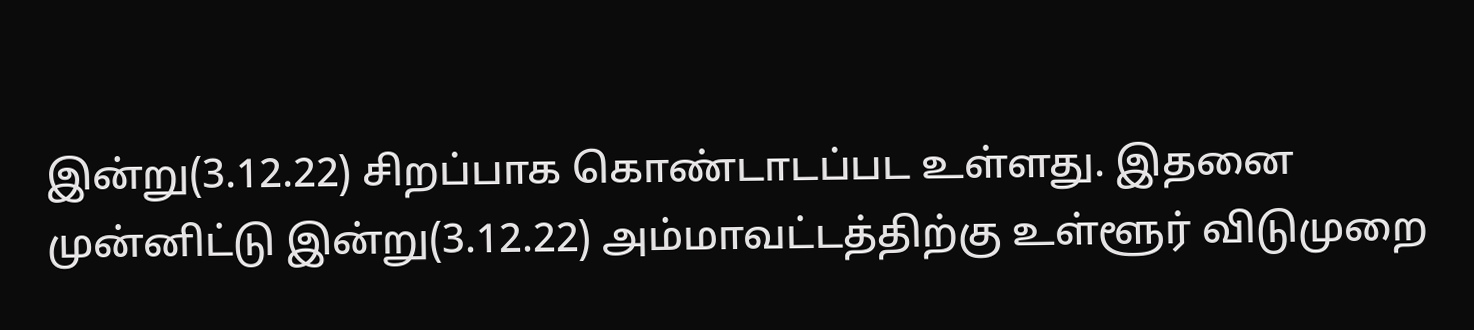இன்று(3.12.22) சிறப்பாக கொண்டாடப்பட உள்ளது. இதனை முன்னிட்டு இன்று(3.12.22) அம்மாவட்டத்திற்கு உள்ளூர் விடுமுறை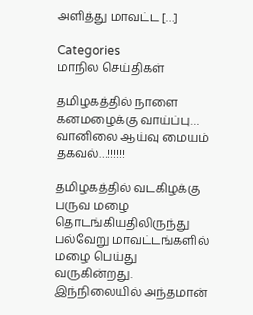அளித்து மாவட்ட […]

Categories
மாநில செய்திகள்

தமிழகத்தில் நாளை கனமழைக்கு வாய்ப்பு… வானிலை ஆய்வு மையம் தகவல்…!!!!!!

தமிழகத்தில் வடகிழக்கு பருவ மழை தொடங்கியதிலிருந்து பல்வேறு மாவட்டங்களில் மழை பெய்து வருகின்றது.  இந்நிலையில் அந்தமான்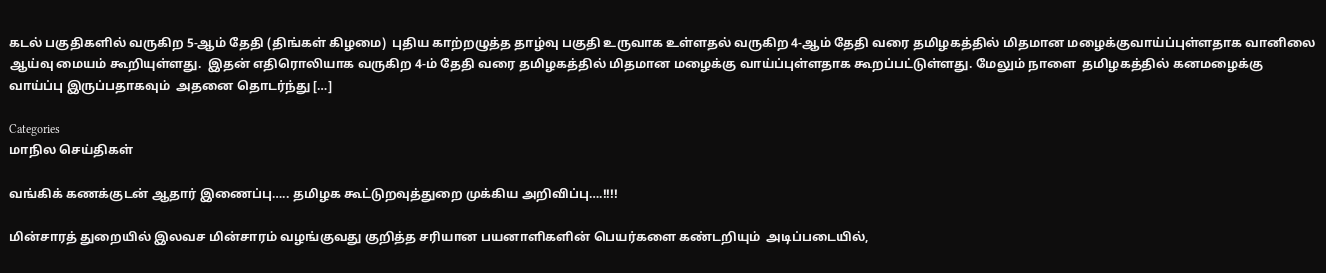கடல் பகுதிகளில் வருகிற 5-ஆம் தேதி (திங்கள் கிழமை)  புதிய காற்றழுத்த தாழ்வு பகுதி உருவாக உள்ளதல் வருகிற 4-ஆம் தேதி வரை தமிழகத்தில் மிதமான மழைக்குவாய்ப்புள்ளதாக வானிலை ஆய்வு மையம் கூறியுள்ளது.  இதன் எதிரொலியாக வருகிற 4-ம் தேதி வரை தமிழகத்தில் மிதமான மழைக்கு வாய்ப்புள்ளதாக கூறப்பட்டுள்ளது. மேலும் நாளை  தமிழகத்தில் கனமழைக்கு வாய்ப்பு இருப்பதாகவும்  அதனை தொடர்ந்து […]

Categories
மாநில செய்திகள்

வங்கிக் கணக்குடன் ஆதார் இணைப்பு….. தமிழக கூட்டுறவுத்துறை முக்கிய அறிவிப்பு….!!!!

மின்சாரத் துறையில் இலவச மின்சாரம் வழங்குவது குறித்த சரியான பயனாளிகளின் பெயர்களை கண்டறியும்  அடிப்படையில்,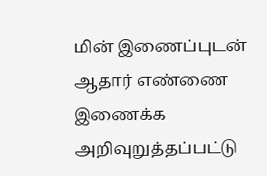மின் இணைப்புடன் ஆதார் எண்ணை இணைக்க அறிவுறுத்தப்பட்டு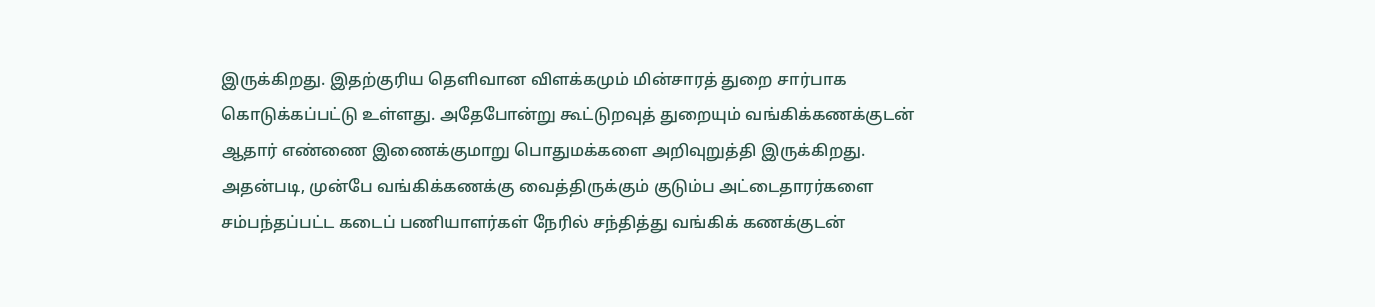இருக்கிறது. இதற்குரிய தெளிவான விளக்கமும் மின்சாரத் துறை சார்பாக கொடுக்கப்பட்டு உள்ளது. அதேபோன்று கூட்டுறவுத் துறையும் வங்கிக்கணக்குடன் ஆதார் எண்ணை இணைக்குமாறு பொதுமக்களை அறிவுறுத்தி இருக்கிறது. அதன்படி, முன்பே வங்கிக்கணக்கு வைத்திருக்கும் குடும்ப அட்டைதாரர்களை சம்பந்தப்பட்ட கடைப் பணியாளர்கள் நேரில் சந்தித்து வங்கிக் கணக்குடன்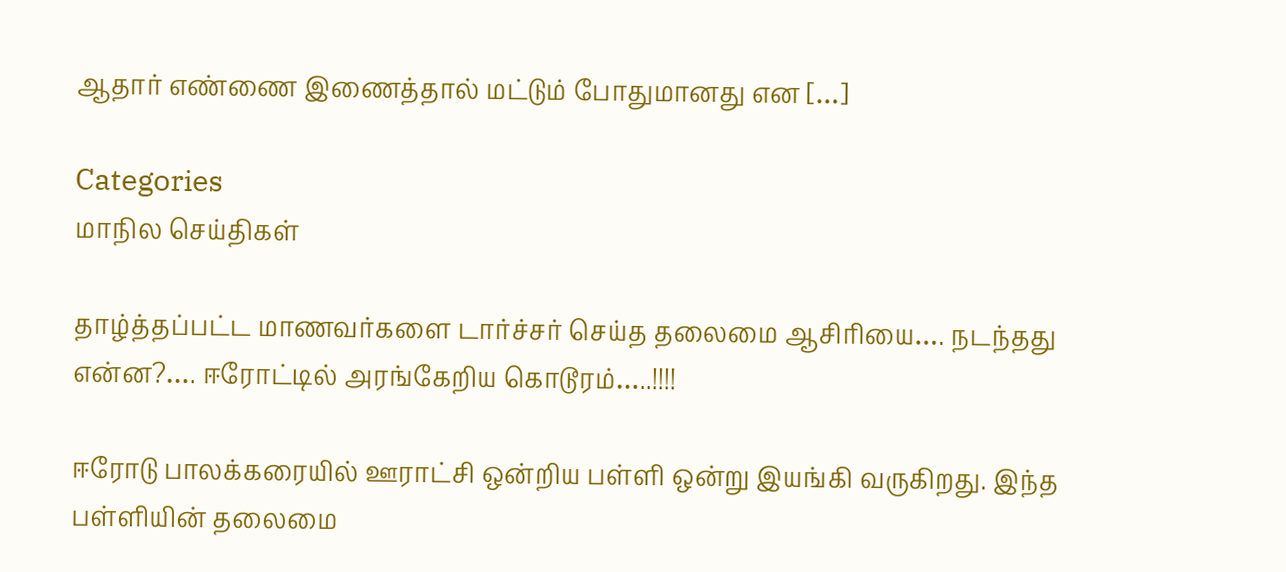ஆதார் எண்ணை இணைத்தால் மட்டும் போதுமானது என […]

Categories
மாநில செய்திகள்

தாழ்த்தப்பட்ட மாணவர்களை டார்ச்சர் செய்த தலைமை ஆசிரியை…. நடந்தது என்ன?…. ஈரோட்டில் அரங்கேறிய கொடூரம்…..!!!!

ஈரோடு பாலக்கரையில் ஊராட்சி ஒன்றிய பள்ளி ஒன்று இயங்கி வருகிறது. இந்த பள்ளியின் தலைமை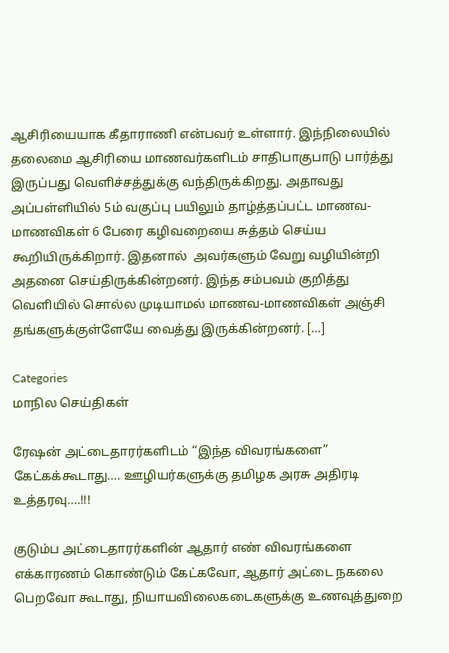ஆசிரியையாக கீதாராணி என்பவர் உள்ளார். இந்நிலையில் தலைமை ஆசிரியை மாணவர்களிடம் சாதிபாகுபாடு பார்த்து இருப்பது வெளிச்சத்துக்கு வந்திருக்கிறது. அதாவது அப்பள்ளியில் 5ம் வகுப்பு பயிலும் தாழ்த்தப்பட்ட மாணவ- மாணவிகள் 6 பேரை கழிவறையை சுத்தம் செய்ய கூறியிருக்கிறார். இதனால்  அவர்களும் வேறு வழியின்றி அதனை செய்திருக்கின்றனர். இந்த சம்பவம் குறித்து வெளியில் சொல்ல முடியாமல் மாணவ-மாணவிகள் அஞ்சி தங்களுக்குள்ளேயே வைத்து இருக்கின்றனர். […]

Categories
மாநில செய்திகள்

ரேஷன் அட்டைதாரர்களிடம் “இந்த விவரங்களை” கேட்கக்கூடாது…. ஊழியர்களுக்கு தமிழக அரசு அதிரடி உத்தரவு….!!!

குடும்ப அட்டைதாரர்களின் ஆதார் எண் விவரங்களை எக்காரணம் கொண்டும் கேட்கவோ, ஆதார் அட்டை நகலை பெறவோ கூடாது, நியாயவிலைகடைகளுக்கு உணவுத்துறை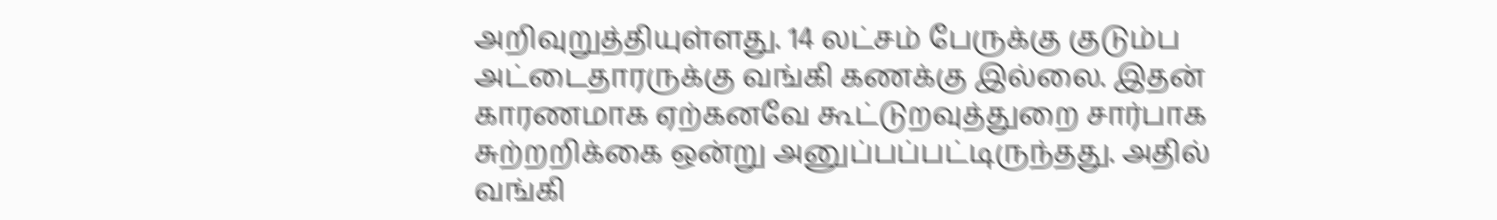அறிவுறுத்தியுள்ளது. 14 லட்சம் பேருக்கு குடும்ப அட்டைதாரருக்கு வங்கி கணக்கு இல்லை. இதன் காரணமாக ஏற்கனவே கூட்டுறவுத்துறை சார்பாக சுற்றறிக்கை ஒன்று அனுப்பப்பட்டிருந்தது. அதில் வங்கி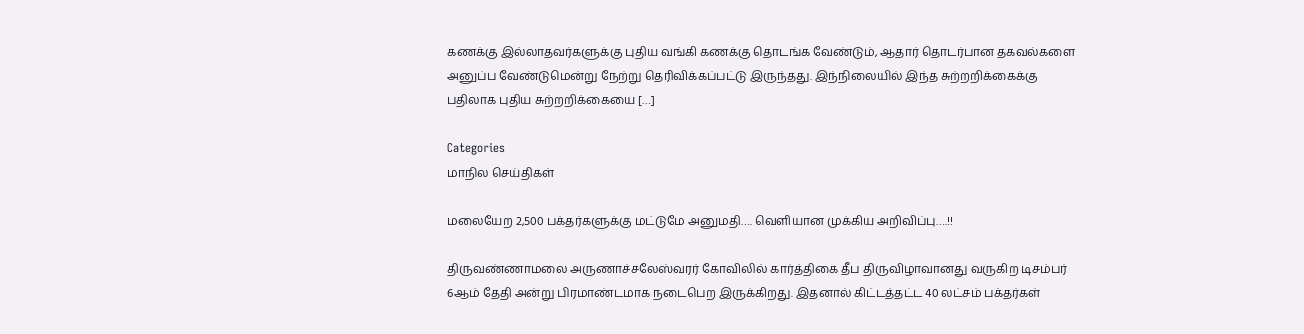கணக்கு இல்லாதவர்களுக்கு புதிய வங்கி கணக்கு தொடங்க வேண்டும், ஆதார் தொடர்பான தகவல்களை அனுப்ப வேண்டுமென்று நேற்று தெரிவிக்கப்பட்டு இருந்தது. இந்நிலையில் இந்த சுற்றறிக்கைக்கு பதிலாக புதிய சுற்றறிக்கையை […]

Categories
மாநில செய்திகள்

மலையேற 2,500 பக்தர்களுக்கு மட்டுமே அனுமதி…. வெளியான முக்கிய அறிவிப்பு….!!

திருவண்ணாமலை அருணாச்சலேஸ்வரர் கோவிலில் கார்த்திகை தீப திருவிழாவானது வருகிற டிசம்பர் 6ஆம் தேதி அன்று பிரமாண்டமாக நடைபெற இருக்கிறது. இதனால் கிட்டத்தட்ட 40 லட்சம் பக்தர்கள்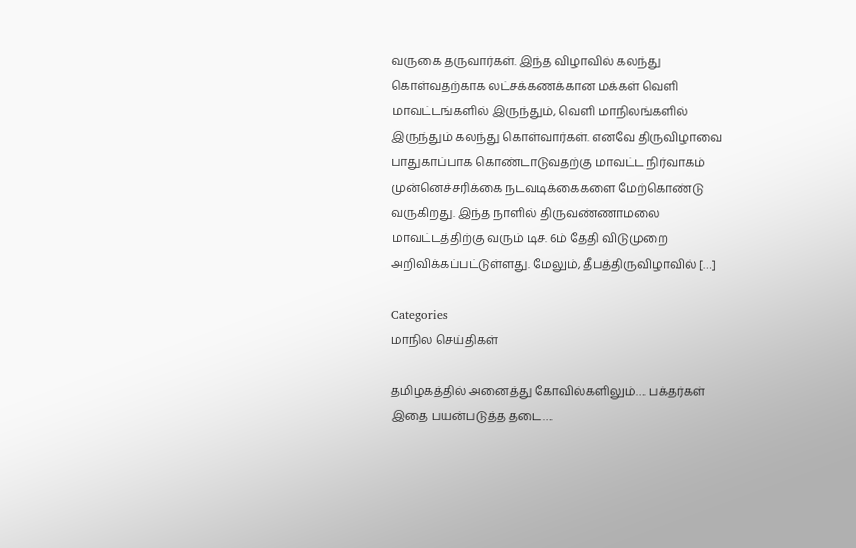வருகை தருவார்கள். இந்த விழாவில் கலந்து கொள்வதற்காக லட்சக்கணக்கான மக்கள் வெளி மாவட்டங்களில் இருந்தும், வெளி மாநிலங்களில் இருந்தும் கலந்து கொள்வார்கள். எனவே திருவிழாவை பாதுகாப்பாக கொண்டாடுவதற்கு மாவட்ட நிர்வாகம் முன்னெச்சரிக்கை நடவடிக்கைகளை மேற்கொண்டு வருகிறது. இந்த நாளில் திருவண்ணாமலை மாவட்டத்திற்கு வரும் டிச. 6ம் தேதி விடுமுறை அறிவிக்கப்பட்டுள்ளது. மேலும், தீபத்திருவிழாவில் […]

Categories
மாநில செய்திகள்

தமிழகத்தில் அனைத்து கோவில்களிலும்…. பக்தர்கள் இதை பயன்படுத்த தடை….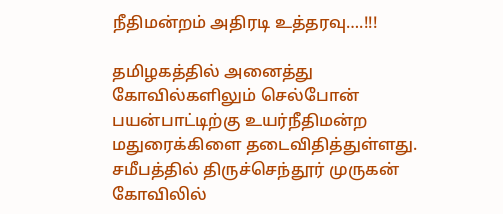நீதிமன்றம் அதிரடி உத்தரவு….!!!

தமிழகத்தில் அனைத்து கோவில்களிலும் செல்போன் பயன்பாட்டிற்கு உயர்நீதிமன்ற மதுரைக்கிளை தடைவிதித்துள்ளது. சமீபத்தில் திருச்செந்தூர் முருகன் கோவிலில்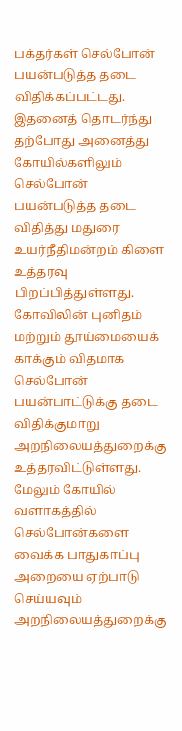பக்தர்கள் செல்போன் பயன்படுத்த தடை விதிக்கப்பட்டது. இதனைத் தொடர்ந்து தற்போது அனைத்து கோயில்களிலும் செல்போன் பயன்படுத்த தடை விதித்து மதுரை உயர்நீதிமன்றம் கிளை உத்தரவு பிறப்பித்துள்ளது. கோவிலின் புனிதம் மற்றும் தூய்மையைக் காக்கும் விதமாக செல்போன் பயன்பாட்டுக்கு தடை விதிக்குமாறு அறநிலையத்துறைக்கு உத்தரவிட்டுள்ளது. மேலும் கோயில் வளாகத்தில் செல்போன்களை வைக்க பாதுகாப்பு அறையை ஏற்பாடு செய்யவும் அறநிலையத்துறைக்கு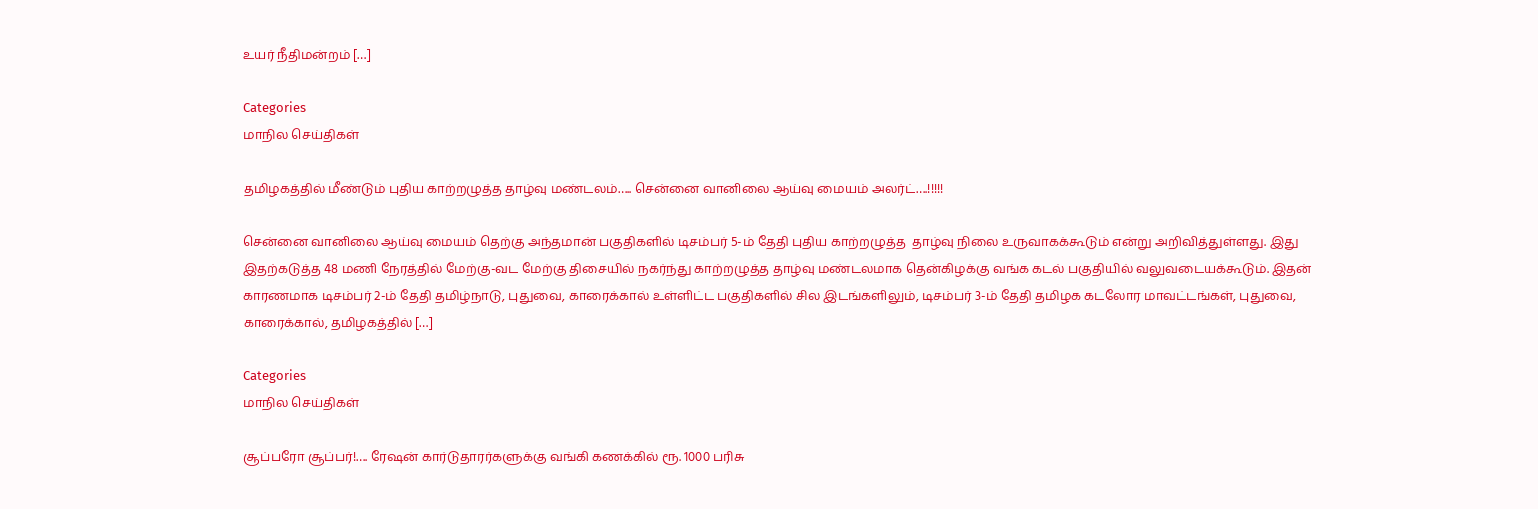உயர் நீதிமன்றம் […]

Categories
மாநில செய்திகள்

தமிழகத்தில் மீண்டும் புதிய காற்றழுத்த தாழ்வு மண்டலம்….. சென்னை வானிலை ஆய்வு மையம் அலர்ட்….!!!!!

சென்னை வானிலை ஆய்வு மையம் தெற்கு அந்தமான் பகுதிகளில் டிசம்பர் 5-ம் தேதி புதிய காற்றழுத்த  தாழ்வு நிலை உருவாகக்கூடும் என்று அறிவித்துள்ளது. இது இதற்கடுத்த 48 மணி நேரத்தில் மேற்கு-வட மேற்கு திசையில் நகர்ந்து காற்றழுத்த தாழ்வு மண்டலமாக தென்கிழக்கு வங்க கடல் பகுதியில் வலுவடையக்கூடும். இதன் காரணமாக டிசம்பர் 2-ம் தேதி தமிழ்நாடு, புதுவை, காரைக்கால் உள்ளிட்ட பகுதிகளில் சில இடங்களிலும், டிசம்பர் 3-ம் தேதி தமிழக கடலோர மாவட்டங்கள், புதுவை, காரைக்கால், தமிழகத்தில் […]

Categories
மாநில செய்திகள்

சூப்பரோ சூப்பர்!…. ரேஷன் கார்டுதாரர்களுக்கு வங்கி கணக்கில் ரூ. 1000 பரிசு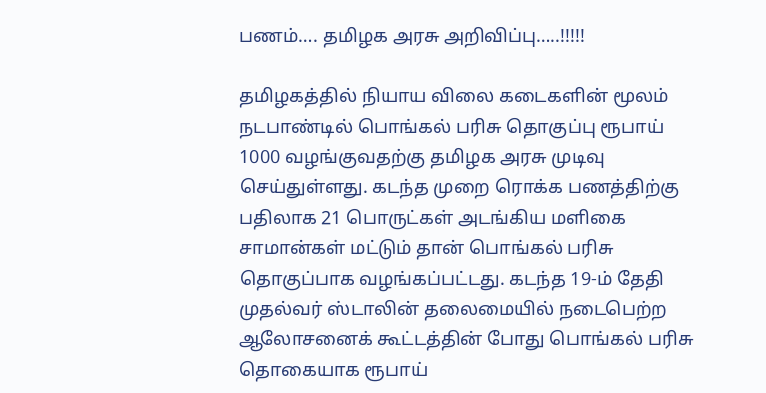பணம்…. தமிழக அரசு அறிவிப்பு…..!!!!!

தமிழகத்தில் நியாய விலை கடைகளின் மூலம் நடபாண்டில் பொங்கல் பரிசு தொகுப்பு ரூபாய் 1000 வழங்குவதற்கு தமிழக அரசு முடிவு செய்துள்ளது. கடந்த முறை ரொக்க பணத்திற்கு பதிலாக 21 பொருட்கள் அடங்கிய மளிகை சாமான்கள் மட்டும் தான் பொங்கல் பரிசு தொகுப்பாக வழங்கப்பட்டது. கடந்த 19-ம் தேதி முதல்வர் ஸ்டாலின் தலைமையில் நடைபெற்ற ஆலோசனைக் கூட்டத்தின் போது பொங்கல் பரிசு தொகையாக ரூபாய்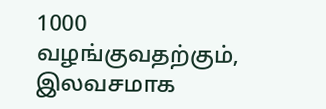1000 வழங்குவதற்கும், இலவசமாக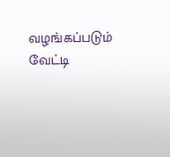வழங்கப்படும் வேட்டி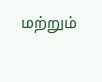மற்றும்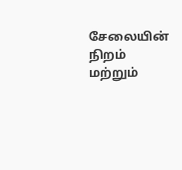சேலையின் நிறம் மற்றும்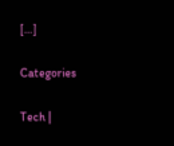[…]

Categories

Tech |